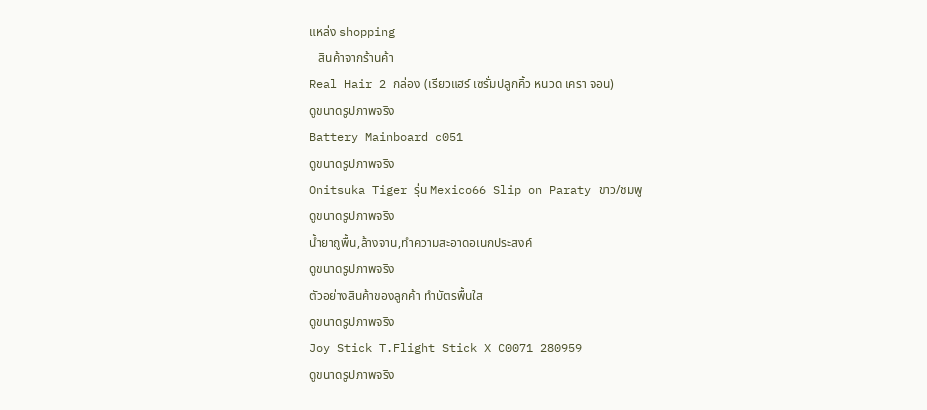แหล่ง shopping
   สินค้าจากร้านค้า
Real Hair 2 กล่อง (เรียวแฮร์ เซรั่มปลูกคิ้ว หนวด เครา จอน)
ดูขนาดรูปภาพจริง
Battery Mainboard c051
ดูขนาดรูปภาพจริง
Onitsuka Tiger รุ่น Mexico66 Slip on Paraty ขาว/ชมพู
ดูขนาดรูปภาพจริง
น้ำยาถูพื้น,ล้างจาน,ทำความสะอาดอเนกประสงค์
ดูขนาดรูปภาพจริง
ตัวอย่างสินค้าของลูกค้า ทำบัตรพื้นใส
ดูขนาดรูปภาพจริง
Joy Stick T.Flight Stick X C0071 280959
ดูขนาดรูปภาพจริง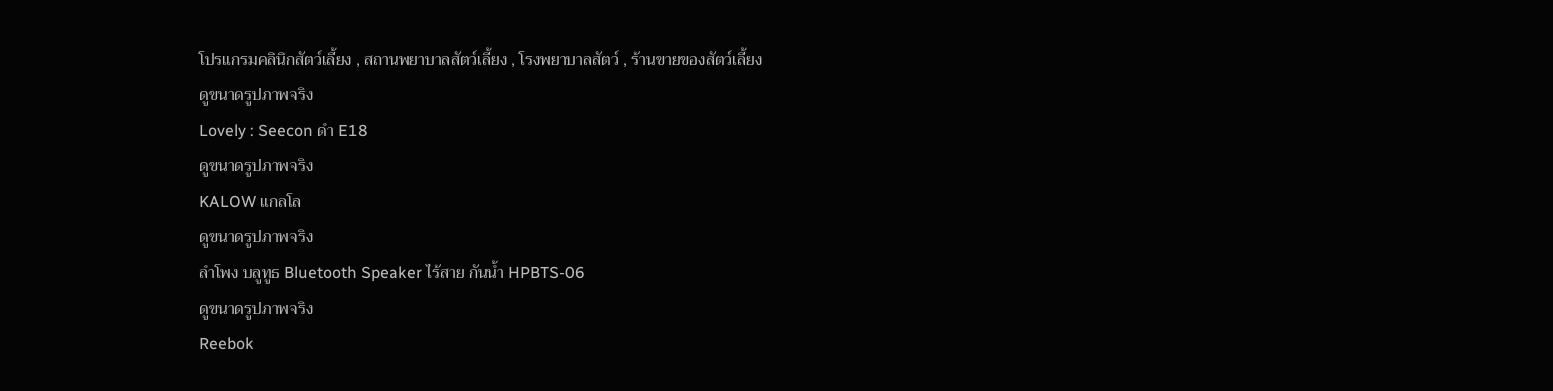โปรแกรมคลินิกสัตว์เลี้ยง , สถานพยาบาลสัตว์เลี้ยง , โรงพยาบาลสัตว์ , ร้านขายของสัตว์เลี้ยง
ดูขนาดรูปภาพจริง
Lovely : Seecon ดำ E18
ดูขนาดรูปภาพจริง
KALOW แกลโล
ดูขนาดรูปภาพจริง
ลำโพง บลูทูธ Bluetooth Speaker ไร้สาย กันน้ำ HPBTS-06
ดูขนาดรูปภาพจริง
Reebok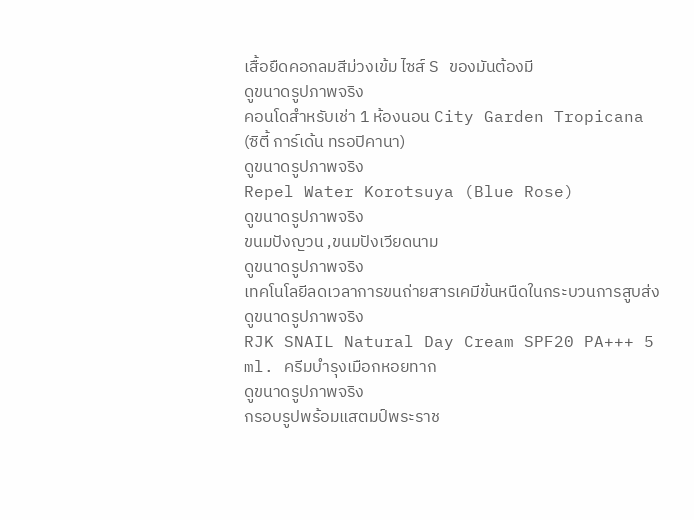เสื้อยืดคอกลมสีม่วงเข้ม ไซส์ S ของมันต้องมี
ดูขนาดรูปภาพจริง
คอนโดสำหรับเช่า 1 ห้องนอน City Garden Tropicana (ซิตี้ การ์เด้น ทรอปิคานา)
ดูขนาดรูปภาพจริง
Repel Water Korotsuya (Blue Rose)
ดูขนาดรูปภาพจริง
ขนมปังญวน ,ขนมปังเวียดนาม
ดูขนาดรูปภาพจริง
เทคโนโลยีลดเวลาการขนถ่ายสารเคมีข้นหนืดในกระบวนการสูบส่ง
ดูขนาดรูปภาพจริง
RJK SNAIL Natural Day Cream SPF20 PA+++ 5 ml. ครีมบำรุงเมือกหอยทาก
ดูขนาดรูปภาพจริง
กรอบรูปพร้อมแสตมป์พระราช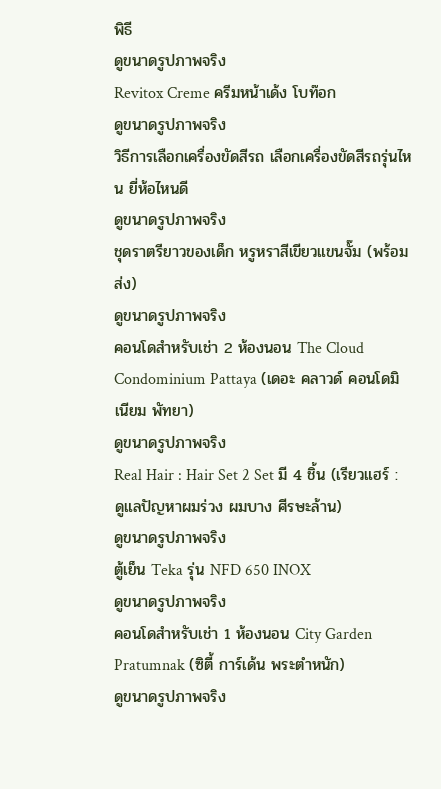พิธี
ดูขนาดรูปภาพจริง
Revitox Creme ครีมหน้าเด้ง โบท๊อก
ดูขนาดรูปภาพจริง
วิธีการเลือกเครื่องขัดสีรถ เลือกเครื่องขัดสีรถรุ่นไหน ยี่ห้อไหนดี
ดูขนาดรูปภาพจริง
ชุดราตรียาวของเด็ก หรูหราสีเขียวแขนจั๊ม (พร้อมส่ง)
ดูขนาดรูปภาพจริง
คอนโดสำหรับเช่า 2 ห้องนอน The Cloud Condominium Pattaya (เดอะ คลาวด์ คอนโดมิเนียม พัทยา)
ดูขนาดรูปภาพจริง
Real Hair : Hair Set 2 Set มี 4 ชิ้น (เรียวแฮร์ : ดูแลปัญหาผมร่วง ผมบาง ศีรษะล้าน)
ดูขนาดรูปภาพจริง
ตู้เย็น Teka รุ่น NFD 650 INOX
ดูขนาดรูปภาพจริง
คอนโดสำหรับเช่า 1 ห้องนอน City Garden Pratumnak (ซิตี้ การ์เด้น พระตำหนัก)
ดูขนาดรูปภาพจริง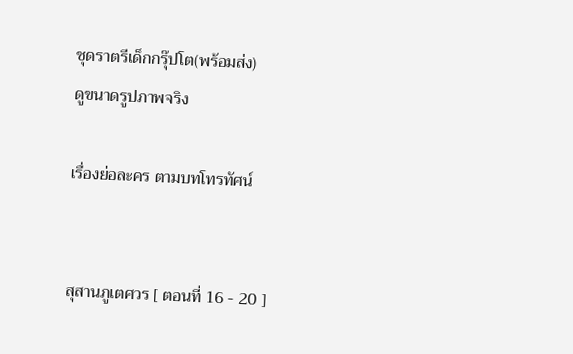ชุดราตรีเด็กกรุ๊ปโต(พร้อมส่ง)
ดูขนาดรูปภาพจริง

เรื่องย่อละคร ตามบทโทรทัศน์


สุสานภูเตศวร [ ตอนที่ 16 - 20 ]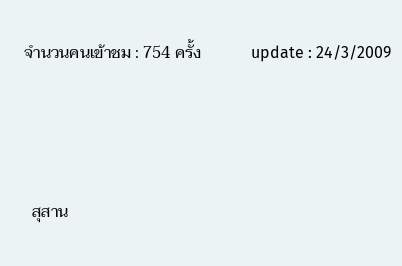จำนวนคนเข้าชม : 754 ครั้ง            update : 24/3/2009



  สุสาน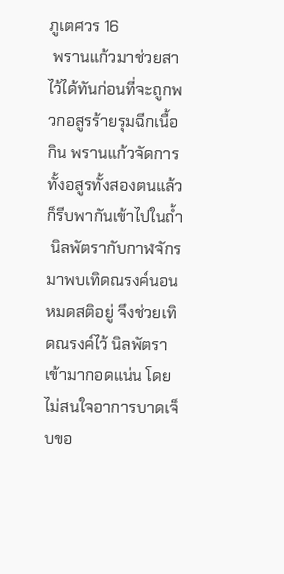ภูเตศวร 16
 พรานแก้วมาช่วยสาไว้ได้ทันก่อนที่จะถูกพวกอสูรร้ายรุมฉีกเนื้อกิน พรานแก้วจัดการทั้งอสูรทั้งสองตนแล้วก็รีบพากันเข้าไปในถ้ำ
 นิลพัตรากับกาฬจักรมาพบเทิดณรงค์นอนหมดสติอยู่ จึงช่วยเทิดณรงค์ไว้ นิลพัตราเข้ามากอดแน่น โดยไม่สนใจอาการบาดเจ็บขอ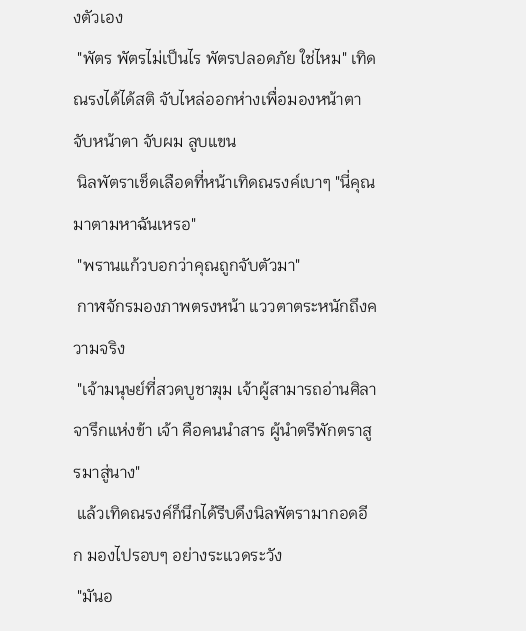งตัวเอง
 "พัตร พัตรไม่เป็นไร พัตรปลอดภัย ใช่ไหม" เทิดณรงได้ได้สติ จับไหล่ออกห่างเพื่อมองหน้าตา จับหน้าตา จับผม ลูบแขน
 นิลพัตราเช็ดเลือดที่หน้าเทิดณรงค์เบาๆ "นี่คุณมาตามหาฉันเหรอ"
 "พรานแก้วบอกว่าคุณถูกจับตัวมา"
 กาฬจักรมองภาพตรงหน้า แววตาตระหนักถึงความจริง
 "เจ้ามนุษย์ที่สวดบูชาฆุม เจ้าผู้สามารถอ่านศิลาจารึกแห่งข้า เจ้า คือคนนำสาร ผู้นำตรีพักตราสูรมาสู่นาง"
 แล้วเทิดณรงค์ก็นึกได้รีบดึงนิลพัตรามากอดอีก มองไปรอบๆ อย่างระแวดระวัง
 "มันอ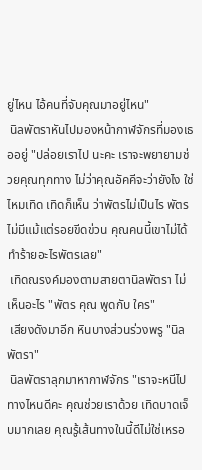ยู่ไหน ไอ้คนที่จับคุณมาอยู่ไหน"
 นิลพัตราหันไปมองหน้ากาฬจักรที่มองเธออยู่ "ปล่อยเราไป นะคะ เราจะพยายามช่วยคุณทุกทาง ไม่ว่าคุณอัคคีจะว่ายังไง ใช่ไหมเทิด เทิดก็เห็น ว่าพัตรไม่เป็นไร พัตรไม่มีแม้แต่รอยขีดข่วน คุณคนนี้เขาไม่ได้ทำร้ายอะไรพัตรเลย"
 เทิดณรงค์มองตามสายตานิลพัตรา ไม่เห็นอะไร "พัตร คุณ พูดกับ ใคร"
 เสียงดังมาอีก หินบางส่วนร่วงพรู "นิลพัตรา"
 นิลพัตราลุกมาหากาฬจักร "เราจะหนีไปทางไหนดีคะ คุณช่วยเราด้วย เทิดบาดเจ็บมากเลย คุณรู้เส้นทางในนี้ดีไม่ใช่เหรอ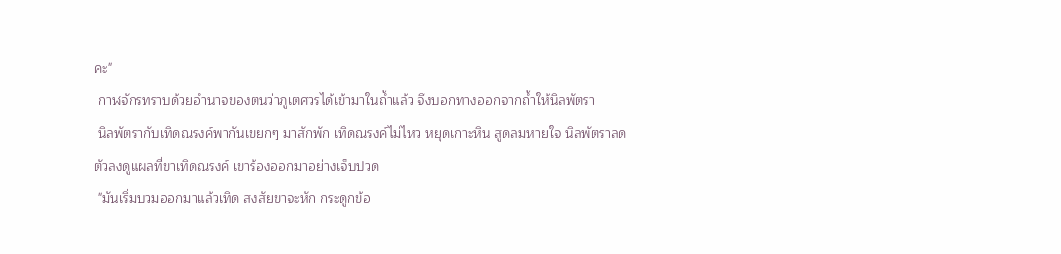คะ"
 กาฬจักรทราบด้วยอำนาจของตนว่าภูเตศวรได้เข้ามาในถ้ำแล้ว จึงบอกทางออกจากถ้ำให้นิลพัตรา
 นิลพัตรากับเทิดณรงค์พากันเขยกๆ มาสักพัก เทิดณรงค์ไม่ไหว หยุดเกาะหิน สูดลมหายใจ นิลพัตราลดตัวลงดูแผลที่ขาเทิดณรงค์ เขาร้องออกมาอย่างเจ็บปวด
 "มันเริ่มบวมออกมาแล้วเทิด สงสัยขาจะหัก กระดูกข้อ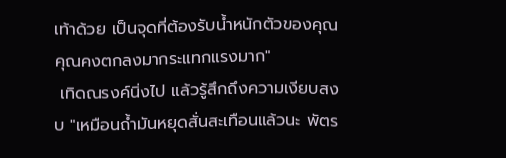เท้าด้วย เป็นจุดที่ต้องรับน้ำหนักตัวของคุณ คุณคงตกลงมากระแทกแรงมาก"
 เทิดณรงค์นิ่งไป แล้วรู้สึกถึงความเงียบสงบ "เหมือนถ้ำมันหยุดสั่นสะเทือนแล้วนะ พัตร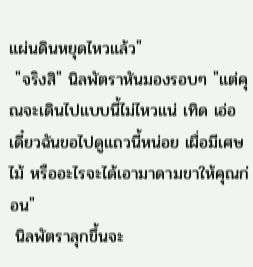แผ่นดินหยุดไหวแล้ว"
 "จริงสิ" นิลพัตราหันมองรอบๆ "แต่คุณจะเดินไปแบบนี้ไม่ไหวแน่ เทิด เอ่อ เดี๋ยวฉันขอไปดูแถวนี้หน่อย เผื่อมีเศษไม้ หรืออะไรจะได้เอามาดามขาให้คุณก่อน"
 นิลพัตราลุกขึ้นจะ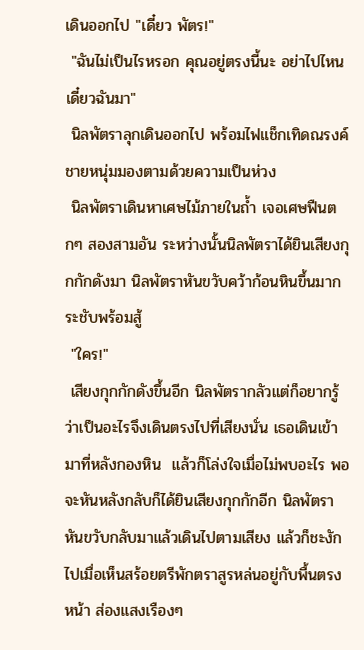เดินออกไป "เดี๋ยว พัตร!"
 "ฉันไม่เป็นไรหรอก คุณอยู่ตรงนี้นะ อย่าไปไหน เดี๋ยวฉันมา"
 นิลพัตราลุกเดินออกไป พร้อมไฟแช็กเทิดณรงค์ ชายหนุ่มมองตามด้วยความเป็นห่วง
 นิลพัตราเดินหาเศษไม้ภายในถ้ำ เจอเศษฟืนตกๆ สองสามอัน ระหว่างนั้นนิลพัตราได้ยินเสียงกุกกักดังมา นิลพัตราหันขวับคว้าก้อนหินขึ้นมากระชับพร้อมสู้
 "ใคร!"
 เสียงกุกกักดังขึ้นอีก นิลพัตรากลัวแต่ก็อยากรู้ว่าเป็นอะไรจึงเดินตรงไปที่เสียงนั่น เธอเดินเข้ามาที่หลังกองหิน  แล้วก็โล่งใจเมื่อไม่พบอะไร พอจะหันหลังกลับก็ได้ยินเสียงกุกกักอีก นิลพัตราหันขวับกลับมาแล้วเดินไปตามเสียง แล้วก็ชะงักไปเมื่อเห็นสร้อยตรีพักตราสูรหล่นอยู่กับพื้นตรงหน้า ส่องแสงเรืองๆ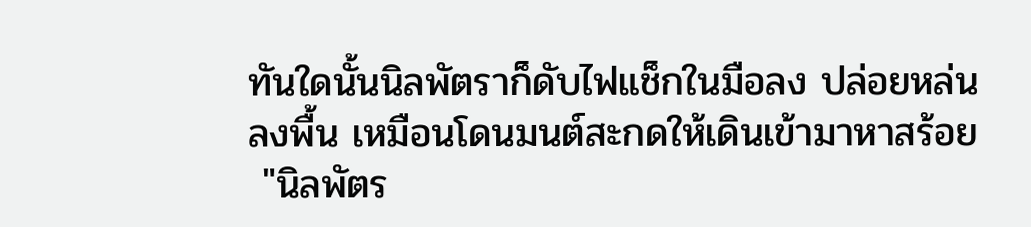ทันใดนั้นนิลพัตราก็ดับไฟแช็กในมือลง ปล่อยหล่นลงพื้น เหมือนโดนมนต์สะกดให้เดินเข้ามาหาสร้อย
 "นิลพัตร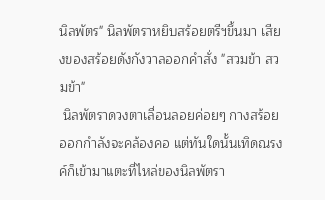นิลพัตร" นิลพัตราหยิบสร้อยตรีฯขึ้นมา เสียงของสร้อยดังกังวาลออกคำสั่ง "สวมข้า สวมข้า"
 นิลพัตราดวงตาเลื่อนลอยค่อยๆ กางสร้อยออกกำลังจะคล้องคอ แต่ทันใดนั้นเทิดณรงค์ก็เข้ามาแตะที่ไหล่ของนิลพัตรา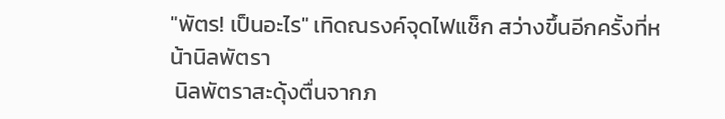"พัตร! เป็นอะไร" เทิดณรงค์จุดไฟแช็ก สว่างขึ้นอีกครั้งที่หน้านิลพัตรา
 นิลพัตราสะดุ้งตื่นจากภ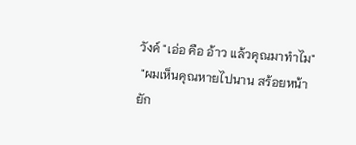วังค์ "เอ่อ คือ อ้าว แล้วคุณมาทำไม"
 "ผมเห็นคุณหายไปนาน สร้อยหน้ายัก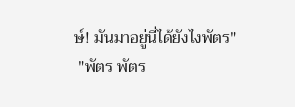ษ์! มันมาอยู่นี่ได้ยังไงพัตร"
 "พัตร พัตร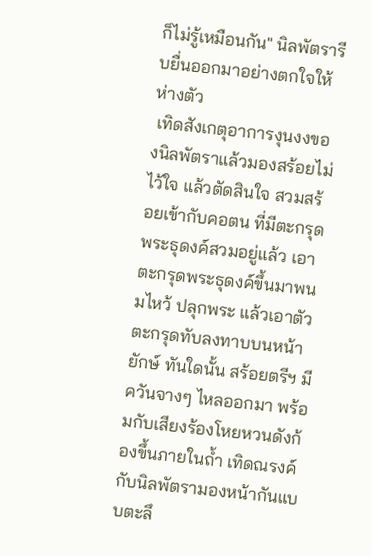ก็ไม่รู้เหมือนกัน" นิลพัตรารีบยื่นออกมาอย่างตกใจให้ห่างตัว
 เทิดสังเกตุอาการงุนงงของนิลพัตราแล้วมองสร้อยไม่ไว้ใจ แล้วตัดสินใจ สวมสร้อยเข้ากับคอตน ที่มีตะกรุดพระธุดงค์สวมอยู่แล้ว เอาตะกรุดพระธุดงค์ขึ้นมาพนมไหว้ ปลุกพระ แล้วเอาตัวตะกรุดทับลงทาบบนหน้ายักษ์ ทันใดนั้น สร้อยตรีฯ มีควันจางๆ ไหลออกมา พร้อมกับเสียงร้องโหยหวนดังก้องขึ้นภายในถ้ำ เทิดณรงค์กับนิลพัตรามองหน้ากันแบบตะลึ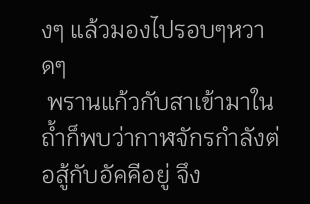งๆ แล้วมองไปรอบๆหวาดๆ
 พรานแก้วกับสาเข้ามาในถ้ำก็พบว่ากาฬจักรกำลังต่อสู้กับอัคคีอยู่ จึง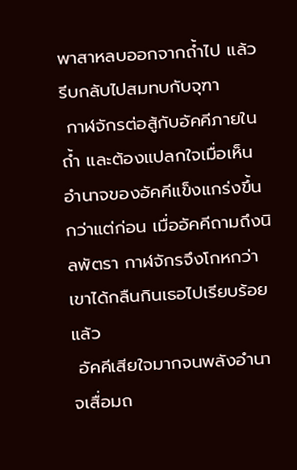พาสาหลบออกจากถ้ำไป แล้วรีบกลับไปสมทบกับจุฑา
 กาฬจักรต่อสู้กับอัคคีภายในถ้ำ และต้องแปลกใจเมื่อเห็นอำนาจของอัคคีแข็งแกร่งขึ้นกว่าแต่ก่อน เมื่ออัคคีถามถึงนิลพัตรา กาฬจักรจึงโกหกว่าเขาได้กลืนกินเธอไปเรียบร้อยแล้ว
 อัคคีเสียใจมากจนพลังอำนาจเสื่อมถ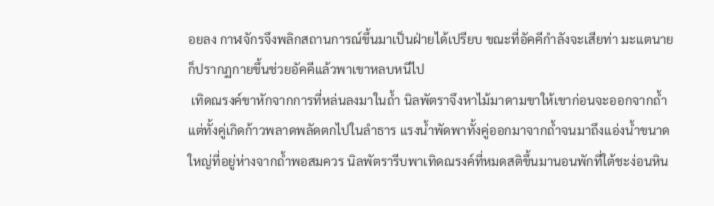อยลง กาฬจักรจึงพลิกสถานการณ์ขึ้นมาเป็นฝ่ายได้เปรียบ ขณะที่อัคคีกำลังจะเสียท่า มะแตนายก็ปรากฏกายขึ้นช่วยอัคคีแล้วพาเขาหลบหนีไป
 เทิดณรงค์ขาหักจากการที่หล่นลงมาในถ้ำ นิลพัตราจึงหาไม้มาดามขาให้เขาก่อนจะออกจากถ้ำ แต่ทั้งคู่เกิดก้าวพลาดพลัดตกไปในลำธาร แรงน้ำพัดพาทั้งคู่ออกมาจากถ้ำจนมาถึงแอ่งน้ำขนาดใหญ่ที่อยู่ห่างจากถ้ำพอสมควร นิลพัตรารีบพาเทิดณรงค์ที่หมดสติขึ้นมานอนพักที่ใต้ชะง่อนหิน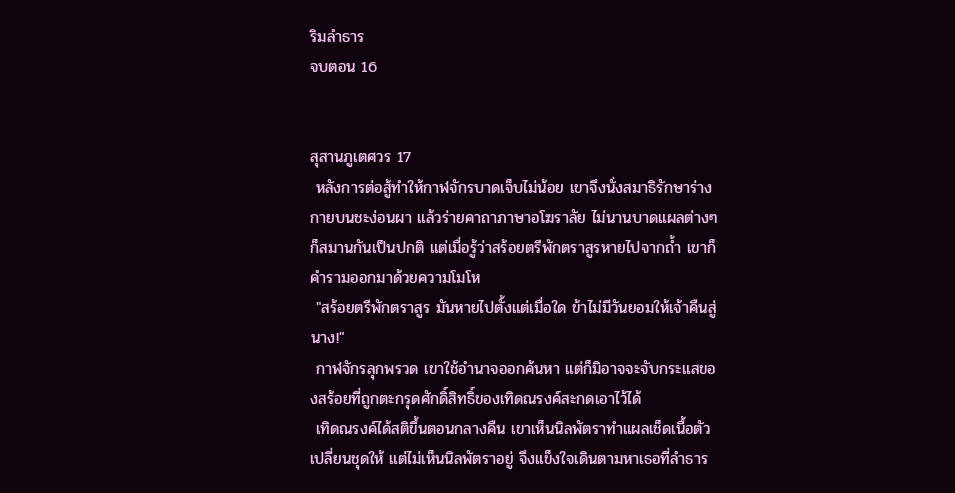ริมลำธาร
จบตอน 16


สุสานภูเตศวร 17
 หลังการต่อสู้ทำให้กาฬจักรบาดเจ็บไม่น้อย เขาจึงนั่งสมาธิรักษาร่างกายบนชะง่อนผา แล้วร่ายคาถาภาษาอโฆราลัย ไม่นานบาดแผลต่างๆ ก็สมานกันเป็นปกติ แต่เมื่อรู้ว่าสร้อยตรีพักตราสูรหายไปจากถ้ำ เขาก็คำรามออกมาด้วยความโมโห
 "สร้อยตรีพักตราสูร มันหายไปตั้งแต่เมื่อใด ข้าไม่มีวันยอมให้เจ้าคืนสู่นาง!"
 กาฬจักรลุกพรวด เขาใช้อำนาจออกค้นหา แต่ก็มิอาจจะจับกระแสของสร้อยที่ถูกตะกรุดศักดิ์สิทธิ์ของเทิดณรงค์สะกดเอาไว้ได้
 เทิดณรงค์ได้สติขึ้นตอนกลางคืน เขาเห็นนิลพัตราทำแผลเช็ดเนื้อตัวเปลี่ยนชุดให้ แต่ไม่เห็นนิลพัตราอยู่ จึงแข็งใจเดินตามหาเธอที่ลำธาร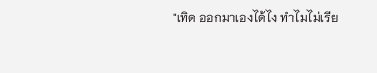"เทิด ออกมาเองได้ไง ทำไมไม่เรีย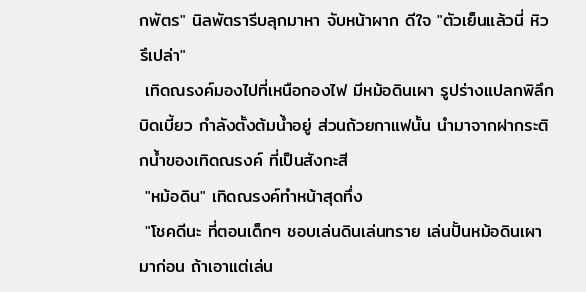กพัตร" นิลพัตรารีบลุกมาหา จับหน้าผาก ดีใจ "ตัวเย็นแล้วนี่ หิวรึเปล่า"
 เทิดณรงค์มองไปที่เหนือกองไฟ มีหม้อดินเผา รูปร่างแปลกพิลึกบิดเบี้ยว กำลังตั้งต้มน้ำอยู่ ส่วนถ้วยกาแฟนั้น นำมาจากฝากระติกน้ำของเทิดณรงค์ ที่เป็นสังกะสี
 "หม้อดิน" เทิดณรงค์ทำหน้าสุดทึ่ง
 "โชคดีนะ ที่ตอนเด็กๆ ชอบเล่นดินเล่นทราย เล่นปั้นหม้อดินเผามาก่อน ถ้าเอาแต่เล่น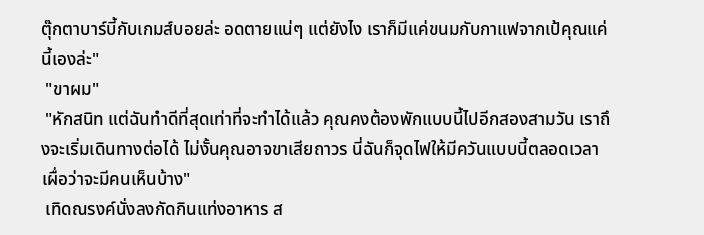ตุ๊กตาบาร์บี้กับเกมส์บอยล่ะ อดตายแน่ๆ แต่ยังไง เราก็มีแค่ขนมกับกาแฟจากเป้คุณแค่นี้เองล่ะ"
 "ขาผม"
 "หักสนิท แต่ฉันทำดีที่สุดเท่าที่จะทำได้แล้ว คุณคงต้องพักแบบนี้ไปอีกสองสามวัน เราถึงจะเริ่มเดินทางต่อได้ ไม่งั้นคุณอาจขาเสียถาวร นี่ฉันก็จุดไฟให้มีควันแบบนี้ตลอดเวลา เผื่อว่าจะมีคนเห็นบ้าง"
 เทิดณรงค์นั่งลงกัดกินแท่งอาหาร ส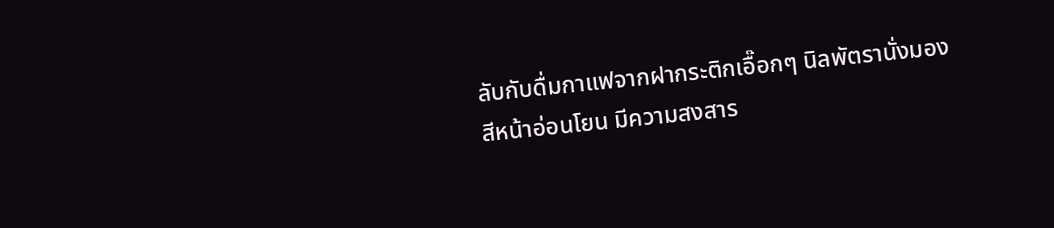ลับกับดื่มกาแฟจากฝากระติกเอื๊อกๆ นิลพัตรานั่งมอง สีหน้าอ่อนโยน มีความสงสาร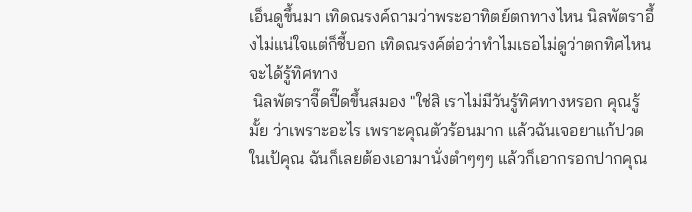เอ็นดูขึ้นมา เทิดณรงค์ถามว่าพระอาทิตย์ตกทางไหน นิลพัตราอึ้งไม่แน่ใจแต่ก็ชี้บอก เทิดณรงค์ต่อว่าทำไมเธอไม่ดูว่าตกทิศไหนจะได้รู้ทิศทาง
 นิลพัตราจี๊ดปี๊ดขึ้นสมอง "ใช่สิ เราไม่มีวันรู้ทิศทางหรอก คุณรู้มั้ย ว่าเพราะอะไร เพราะคุณตัวร้อนมาก แล้วฉันเจอยาแก้ปวดในเป้คุณ ฉันก็เลยต้องเอามานั่งตำๆๆๆ แล้วก็เอากรอกปากคุณ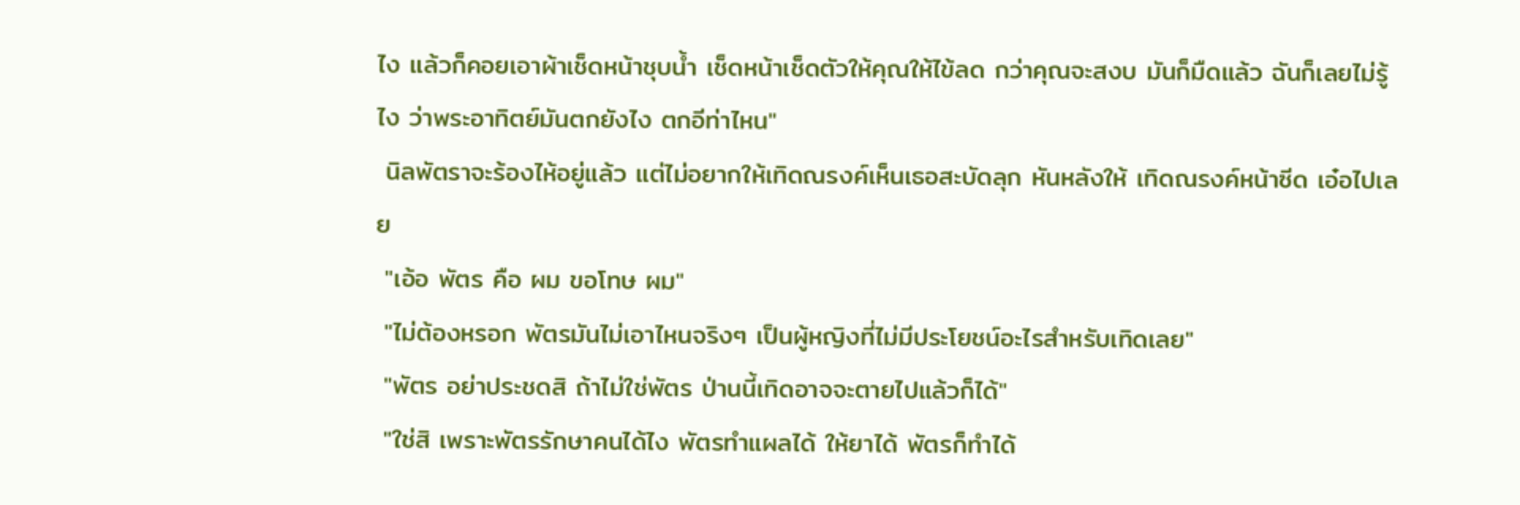ไง แล้วก็คอยเอาผ้าเช็ดหน้าชุบน้ำ เช็ดหน้าเช็ดตัวให้คุณให้ไข้ลด กว่าคุณจะสงบ มันก็มืดแล้ว ฉันก็เลยไม่รู้ไง ว่าพระอาทิตย์มันตกยังไง ตกอีท่าไหน"
 นิลพัตราจะร้องไห้อยู่แล้ว แต่ไม่อยากให้เทิดณรงค์เห็นเธอสะบัดลุก หันหลังให้ เทิดณรงค์หน้าซีด เอ๋อไปเลย
 "เอ้อ พัตร คือ ผม ขอโทษ ผม"
 "ไม่ต้องหรอก พัตรมันไม่เอาไหนจริงๆ เป็นผู้หญิงที่ไม่มีประโยชน์อะไรสำหรับเทิดเลย"
 "พัตร อย่าประชดสิ ถ้าไม่ใช่พัตร ป่านนี้เทิดอาจจะตายไปแล้วก็ได้"
 "ใช่สิ เพราะพัตรรักษาคนได้ไง พัตรทำแผลได้ ให้ยาได้ พัตรก็ทำได้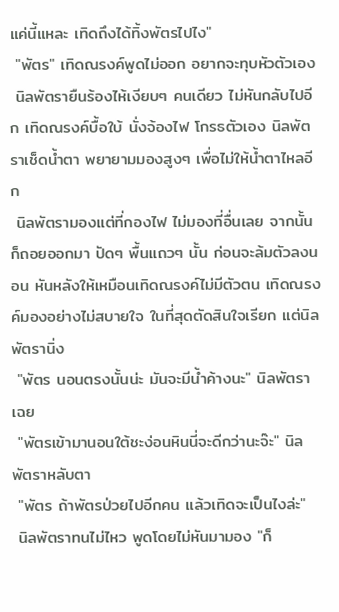แค่นี้แหละ เทิดถึงได้ทิ้งพัตรไปไง"
 "พัตร" เทิดณรงค์พูดไม่ออก อยากจะทุบหัวตัวเอง
 นิลพัตรายืนร้องไห้เงียบๆ คนเดียว ไม่หันกลับไปอีก เทิดณรงค์บื้อใบ้ นั่งจ้องไฟ โกรธตัวเอง นิลพัตราเช็ดน้ำตา พยายามมองสูงๆ เพื่อไม่ให้น้ำตาไหลอีก
 นิลพัตรามองแต่ที่กองไฟ ไม่มองที่อื่นเลย จากนั้นก็ถอยออกมา ปัดๆ พื้นแถวๆ นั้น ก่อนจะล้มตัวลงนอน หันหลังให้เหมือนเทิดณรงค์ไม่มีตัวตน เทิดณรงค์มองอย่างไม่สบายใจ ในที่สุดตัดสินใจเรียก แต่นิลพัตรานิ่ง
 "พัตร นอนตรงนั้นน่ะ มันจะมีน้ำค้างนะ" นิลพัตราเฉย
 "พัตรเข้ามานอนใต้ชะง่อนหินนี่จะดีกว่านะจ๊ะ" นิลพัตราหลับตา
 "พัตร ถ้าพัตรป่วยไปอีกคน แล้วเทิดจะเป็นไงล่ะ"
 นิลพัตราทนไม่ไหว พูดโดยไม่หันมามอง "ก็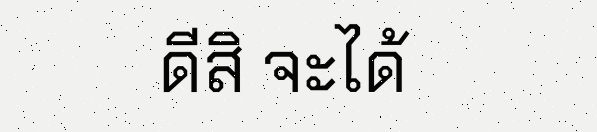ดีสิ จะได้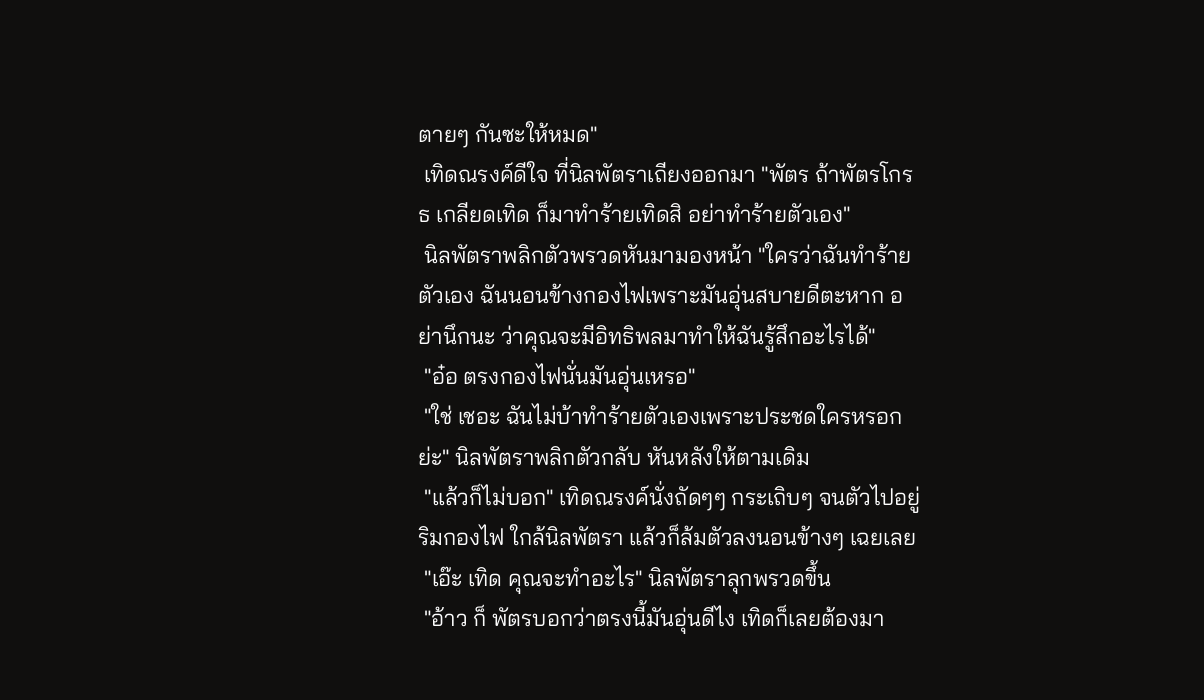ตายๆ กันซะให้หมด"
 เทิดณรงค์ดีใจ ที่นิลพัตราเถียงออกมา "พัตร ถ้าพัตรโกรธ เกลียดเทิด ก็มาทำร้ายเทิดสิ อย่าทำร้ายตัวเอง"
 นิลพัตราพลิกตัวพรวดหันมามองหน้า "ใครว่าฉันทำร้ายตัวเอง ฉันนอนข้างกองไฟเพราะมันอุ่นสบายดีตะหาก อย่านึกนะ ว่าคุณจะมีอิทธิพลมาทำให้ฉันรู้สึกอะไรได้"
 "อ๋อ ตรงกองไฟนั่นมันอุ่นเหรอ"
 "ใช่ เชอะ ฉันไม่บ้าทำร้ายตัวเองเพราะประชดใครหรอกย่ะ" นิลพัตราพลิกตัวกลับ หันหลังให้ตามเดิม
 "แล้วก็ไม่บอก" เทิดณรงค์นั่งถัดๆๆ กระเถิบๆ จนตัวไปอยู่ริมกองไฟ ใกล้นิลพัตรา แล้วก็ล้มตัวลงนอนข้างๆ เฉยเลย
 "เอ๊ะ เทิด คุณจะทำอะไร" นิลพัตราลุกพรวดขึ้น
 "อ้าว ก็ พัตรบอกว่าตรงนี้มันอุ่นดีไง เทิดก็เลยต้องมา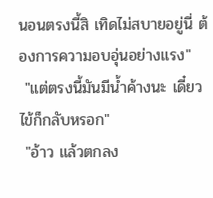นอนตรงนี้สิ เทิดไม่สบายอยู่นี่ ต้องการความอบอุ่นอย่างแรง"
 "แต่ตรงนี้มันมีน้ำค้างนะ เดี๋ยวไข้ก็กลับหรอก"
 "อ้าว แล้วตกลง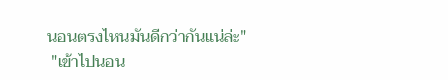นอนตรงไหนมันดีกว่ากันแน่ล่ะ"
 "เข้าไปนอน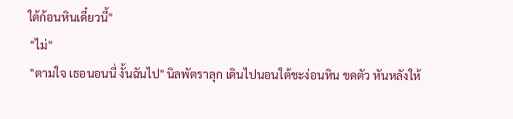ใต้ก้อนหินเดี๋ยวนี้"
 "ไม่"
 "ตามใจ เธอนอนนี่ งั้นฉันไป" นิลพัตราลุก เดินไปนอนใต้ชะง่อนหิน ขดตัว หันหลังให้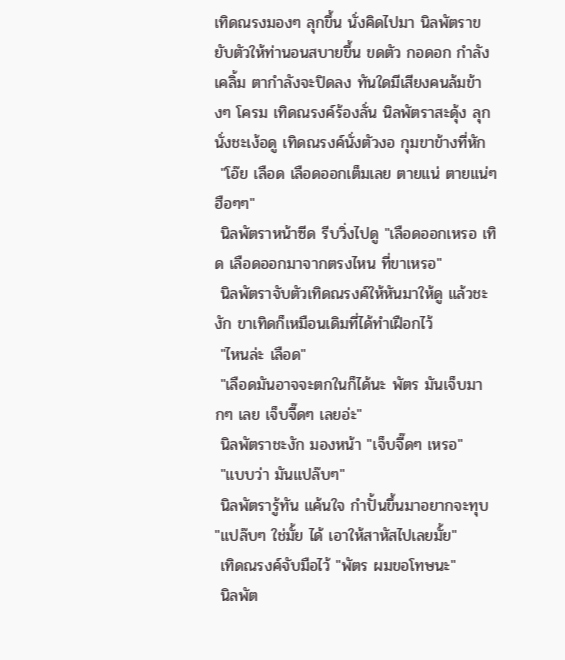เทิดณรงมองๆ ลุกขึ้น นั่งคิดไปมา นิลพัตราขยับตัวให้ท่านอนสบายขึ้น ขดตัว กอดอก กำลังเคลิ้ม ตากำลังจะปิดลง ทันใดมีเสียงคนล้มข้างๆ โครม เทิดณรงค์ร้องลั่น นิลพัตราสะดุ้ง ลุกนั่งชะเง้อดู เทิดณรงค์นั่งตัวงอ กุมขาข้างที่หัก
 "โอ๊ย เลือด เลือดออกเต็มเลย ตายแน่ ตายแน่ๆ ฮือๆๆ"
 นิลพัตราหน้าซีด รีบวิ่งไปดู "เลือดออกเหรอ เทิด เลือดออกมาจากตรงไหน ที่ขาเหรอ"
 นิลพัตราจับตัวเทิดณรงค์ให้หันมาให้ดู แล้วชะงัก ขาเทิดก็เหมือนเดิมที่ได้ทำเฝือกไว้
 "ไหนล่ะ เลือด"
 "เลือดมันอาจจะตกในก็ได้นะ พัตร มันเจ็บมากๆ เลย เจ็บจี๊ดๆ เลยอ่ะ"
 นิลพัตราชะงัก มองหน้า "เจ็บจี๊ดๆ เหรอ"
 "แบบว่า มันแปล๊บๆ"
 นิลพัตรารู้ทัน แค้นใจ กำปั้นขึ้นมาอยากจะทุบ "แปล๊บๆ ใช่มั้ย ได้ เอาให้สาหัสไปเลยมั้ย"
 เทิดณรงค์จับมือไว้ "พัตร ผมขอโทษนะ"
 นิลพัต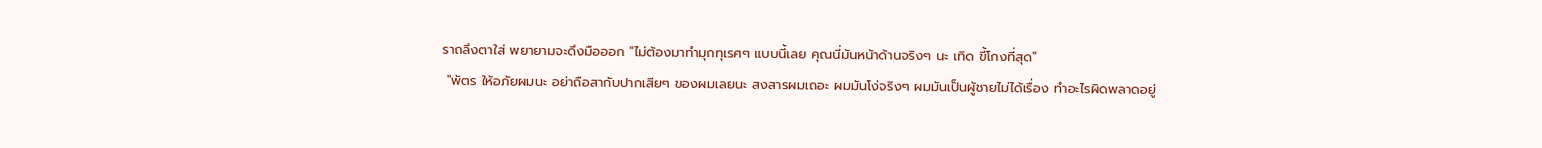ราถลึงตาใส่ พยายามจะดึงมือออก "ไม่ต้องมาทำมุกทุเรศๆ แบบนี้เลย คุณนี่มันหน้าด้านจริงๆ นะ เทิด ขี้โกงที่สุด"
 "พัตร ให้อภัยผมนะ อย่าถือสากับปากเสียๆ ของผมเลยนะ สงสารผมเถอะ ผมมันโง่จริงๆ ผมมันเป็นผู้ชายไม่ได้เรื่อง ทำอะไรผิดพลาดอยู่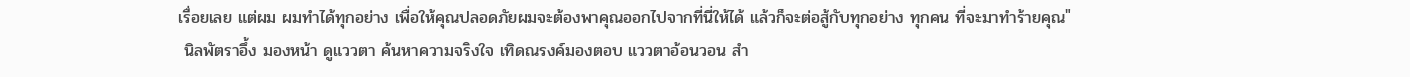เรื่อยเลย แต่ผม ผมทำได้ทุกอย่าง เพื่อให้คุณปลอดภัยผมจะต้องพาคุณออกไปจากที่นี่ให้ได้ แล้วก็จะต่อสู้กับทุกอย่าง ทุกคน ที่จะมาทำร้ายคุณ"
 นิลพัตราอึ้ง มองหน้า ดูแววตา ค้นหาความจริงใจ เทิดณรงค์มองตอบ แววตาอ้อนวอน สำ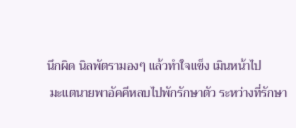นึกผิด นิลพัตรามองๆ แล้วทำใจแข็ง เมินหน้าไป
 มะแตนายพาอัคคีหลบไปพักรักษาตัว ระหว่างที่รักษา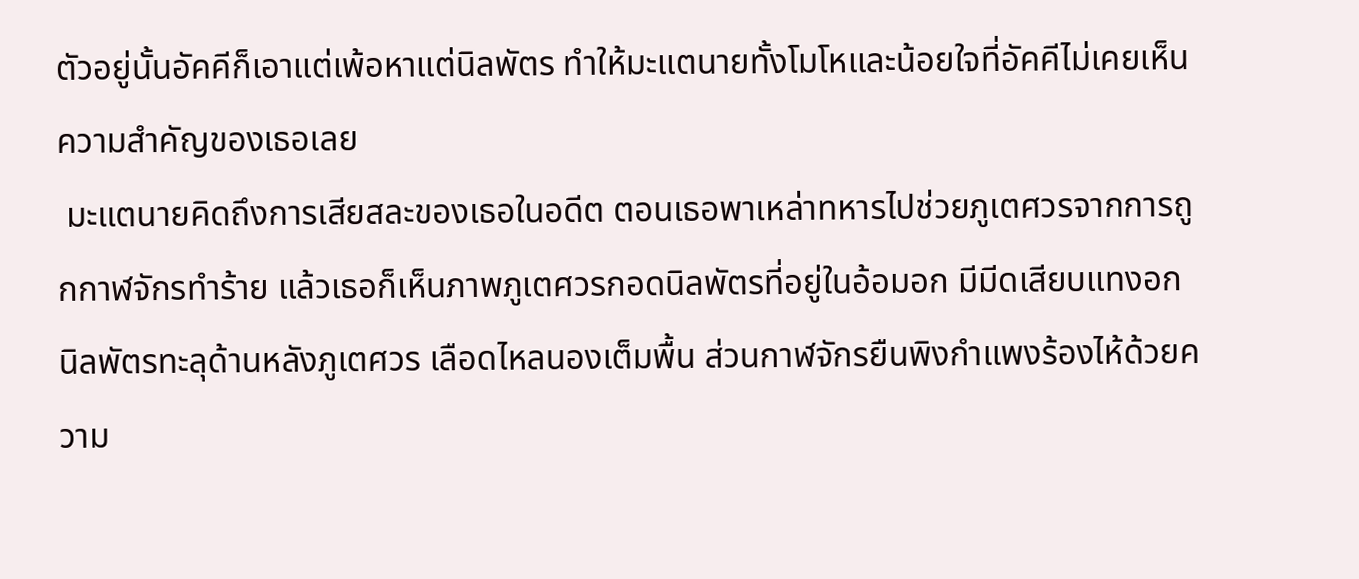ตัวอยู่นั้นอัคคีก็เอาแต่เพ้อหาแต่นิลพัตร ทำให้มะแตนายทั้งโมโหและน้อยใจที่อัคคีไม่เคยเห็นความสำคัญของเธอเลย
 มะแตนายคิดถึงการเสียสละของเธอในอดีต ตอนเธอพาเหล่าทหารไปช่วยภูเตศวรจากการถูกกาฬจักรทำร้าย แล้วเธอก็เห็นภาพภูเตศวรกอดนิลพัตรที่อยู่ในอ้อมอก มีมีดเสียบแทงอกนิลพัตรทะลุด้านหลังภูเตศวร เลือดไหลนองเต็มพื้น ส่วนกาฬจักรยืนพิงกำแพงร้องไห้ด้วยความ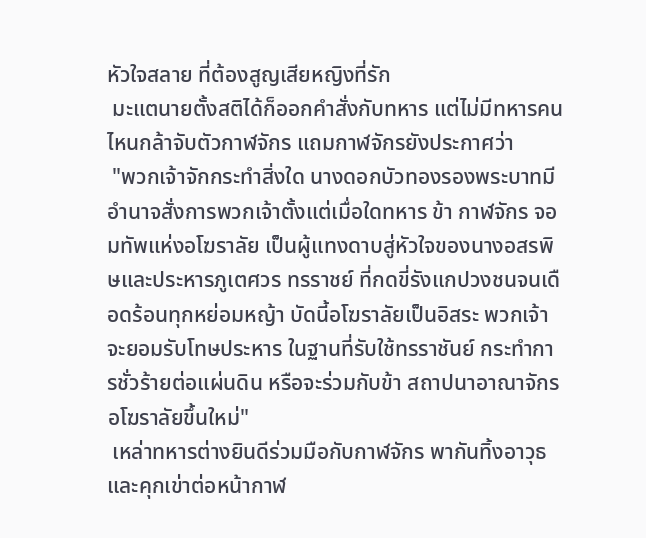หัวใจสลาย ที่ต้องสูญเสียหญิงที่รัก
 มะแตนายตั้งสติได้ก็ออกคำสั่งกับทหาร แต่ไม่มีทหารคนไหนกล้าจับตัวกาฬจักร แถมกาฬจักรยังประกาศว่า
 "พวกเจ้าจักกระทำสิ่งใด นางดอกบัวทองรองพระบาทมีอำนาจสั่งการพวกเจ้าตั้งแต่เมื่อใดทหาร ข้า กาฬจักร จอมทัพแห่งอโฆราลัย เป็นผู้แทงดาบสู่หัวใจของนางอสรพิษและประหารภูเตศวร ทรราชย์ ที่กดขี่รังแกปวงชนจนเดือดร้อนทุกหย่อมหญ้า บัดนี้อโฆราลัยเป็นอิสระ พวกเจ้าจะยอมรับโทษประหาร ในฐานที่รับใช้ทรราชันย์ กระทำการชั่วร้ายต่อแผ่นดิน หรือจะร่วมกับข้า สถาปนาอาณาจักรอโฆราลัยขึ้นใหม่"
 เหล่าทหารต่างยินดีร่วมมือกับกาฬจักร พากันทิ้งอาวุธและคุกเข่าต่อหน้ากาฬ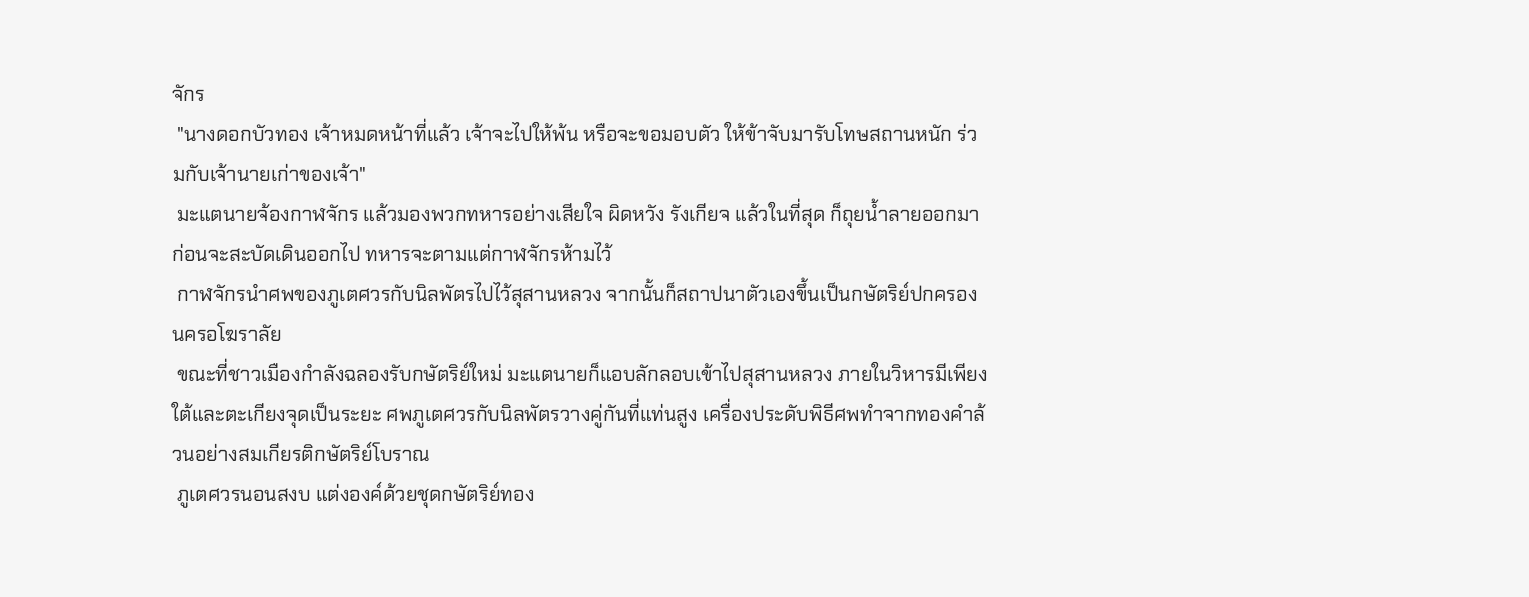จักร
 "นางดอกบัวทอง เจ้าหมดหน้าที่แล้ว เจ้าจะไปให้พ้น หรือจะขอมอบตัว ให้ข้าจับมารับโทษสถานหนัก ร่วมกับเจ้านายเก่าของเจ้า"
 มะแตนายจ้องกาฬจักร แล้วมองพวกทหารอย่างเสียใจ ผิดหวัง รังเกียจ แล้วในที่สุด ก็ถุยน้ำลายออกมา ก่อนจะสะบัดเดินออกไป ทหารจะตามแต่กาฬจักรห้ามไว้
 กาฬจักรนำศพของภูเตศวรกับนิลพัตรไปไว้สุสานหลวง จากนั้นก็สถาปนาตัวเองขึ้นเป็นกษัตริย์ปกครองนครอโฆราลัย
 ขณะที่ชาวเมืองกำลังฉลองรับกษัตริย์ใหม่ มะแตนายก็แอบลักลอบเข้าไปสุสานหลวง ภายในวิหารมีเพียงใต้และตะเกียงจุดเป็นระยะ ศพภูเตศวรกับนิลพัตรวางคู่กันที่แท่นสูง เครื่องประดับพิธีศพทำจากทองคำล้วนอย่างสมเกียรติกษัตริย์โบราณ
 ภูเตศวรนอนสงบ แต่งองค์ด้วยชุดกษัตริย์ทอง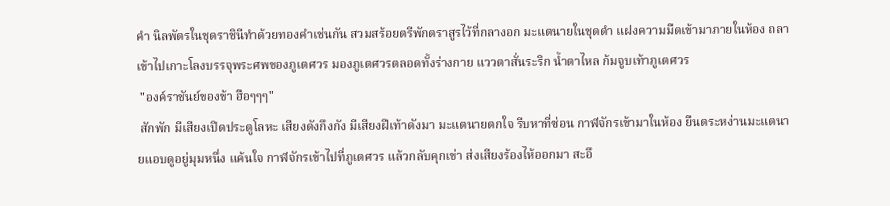คำ นิลพัตรในชุดราชินีทำด้วยทองคำเช่นกัน สวมสร้อยตรีพักตราสูรไว้ที่กลางอก มะแตนายในชุดดำ แฝงความมืดเข้ามาภายในห้อง ถลาเข้าไปเกาะโลงบรรจุพระศพของภูเตศวร มองภูเตศวรตลอดทั้งร่างกาย แววตาสั่นระริก น้ำตาไหล ก้มจูบเท้าภูเตศวร
 "องค์ราชันย์ของข้า ฮือๆๆๆ"
 สักพัก มีเสียงเปิดประตูโลหะ เสียงดังกึงกัง มีเสียงฝีเท้าดังมา มะแตนายตกใจ รีบหาที่ซ่อน กาฬจักรเข้ามาในห้อง ยืนตระหง่านมะแตนายแอบดูอยู่มุมหนึ่ง แค้นใจ กาฬจักรเข้าไปที่ภูเตศวร แล้วกลับคุกเข่า ส่งเสียงร้องไห้ออกมา สะอึ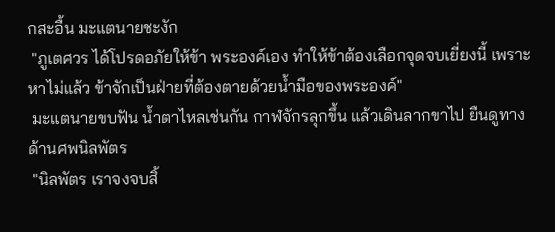กสะอื้น มะแตนายชะงัก
 "ภูเตศวร ได้โปรดอภัยให้ข้า พระองค์เอง ทำให้ข้าต้องเลือกจุดจบเยี่ยงนี้ เพราะหาไม่แล้ว ข้าจักเป็นฝ่ายที่ต้องตายด้วยน้ำมือของพระองค์"
 มะแตนายขบฟัน น้ำตาไหลเช่นกัน กาฬจักรลุกขึ้น แล้วเดินลากขาไป ยืนดูทางด้านศพนิลพัตร
 "นิลพัตร เราจงจบสิ้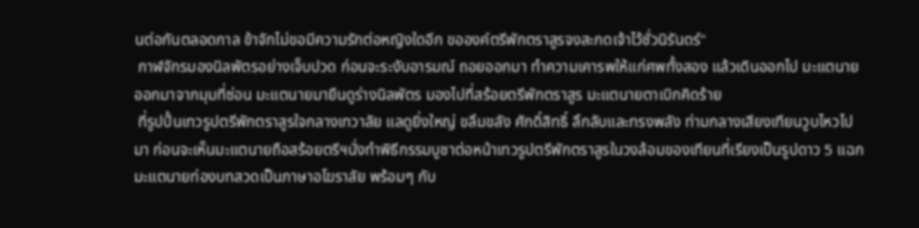นต่อกันตลอดกาล ข้าจักไม่ขอมีความรักต่อหญิงใดอีก ขอองค์ตรีพักตราสูรจงสะกดเจ้าไว้ชั่วนิรันดร์"
 กาฬจักรมองนิลพัตรอย่างเจ็บปวด ก่อนจะระงับอารมณ์ ถอยออกมา ทำความเคารพให้แก่ศพทั้งสอง แล้วเดินออกไป มะแตนายออกมาจากมุมที่ซ่อน มะแตนายมายืนดูร่างนิลพัตร มองไปที่สร้อยตรีพักตราสูร มะแตนายตาเบิกคิดร้าย
 ที่รูปปั้นเทวรูปตรีพักตราสูรใจกลางเทวาลัย แลดูยิ่งใหญ่ ขลึมขลัง ศักดิ์สิทธิ์ ลึกลับและทรงพลัง ท่ามกลางเสียงเทียนวูบไหวไปมา ก่อนจะเห็นมะแตนายถือสร้อยตรีฯนั่งทำพิธีกรรมบูชาต่อหน้าเทวรูปตรีพักตราสูรในวงล้อมของเทียนที่เรียงเป็นรูปดาว 5 แฉก มะแตนายท่องบทสวดเป็นภาษาอโฆราลัย พร้อมๆ กับ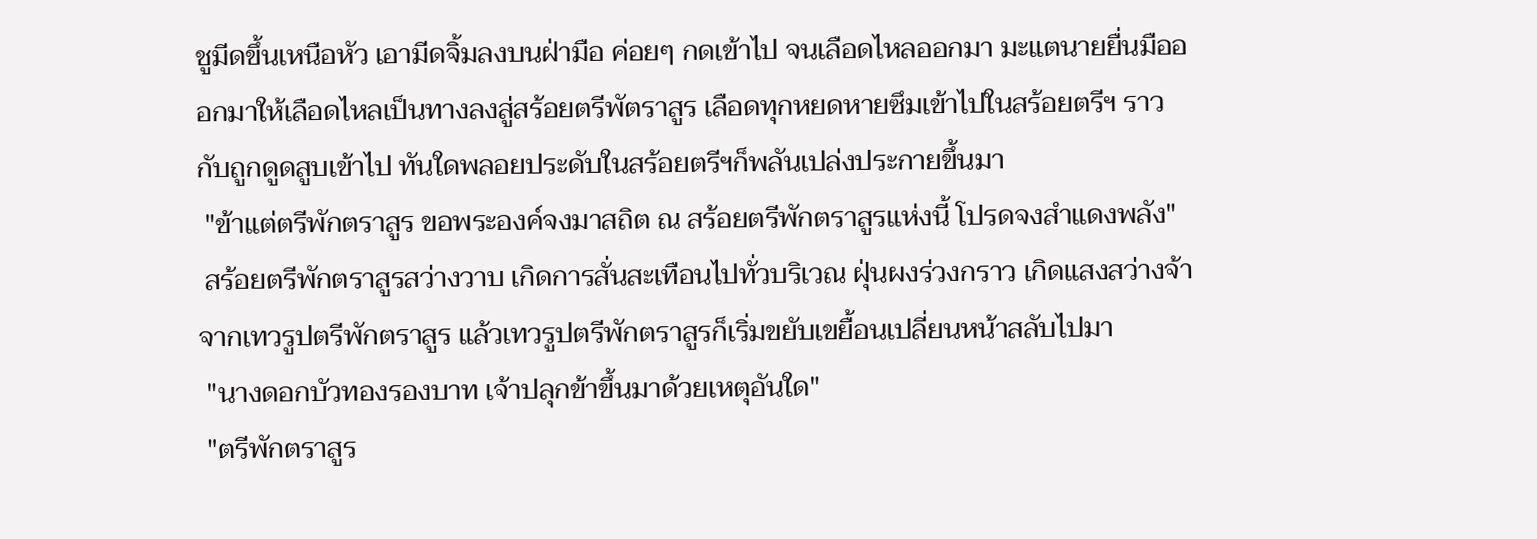ชูมีดขึ้นเหนือหัว เอามีดจิ้มลงบนฝ่ามือ ค่อยๆ กดเข้าไป จนเลือดไหลออกมา มะแตนายยื่นมือออกมาให้เลือดไหลเป็นทางลงสู่สร้อยตรีพัตราสูร เลือดทุกหยดหายซึมเข้าไปในสร้อยตรีฯ ราวกับถูกดูดสูบเข้าไป ทันใดพลอยประดับในสร้อยตรีฯก็พลันเปล่งประกายขึ้นมา
 "ข้าแต่ตรีพักตราสูร ขอพระองค์จงมาสถิต ณ สร้อยตรีพักตราสูรแห่งนี้ โปรดจงสำแดงพลัง"
 สร้อยตรีพักตราสูรสว่างวาบ เกิดการสั่นสะเทือนไปทั่วบริเวณ ฝุ่นผงร่วงกราว เกิดแสงสว่างจ้าจากเทวรูปตรีพักตราสูร แล้วเทวรูปตรีพักตราสูรก็เริ่มขยับเขยื้อนเปลี่ยนหน้าสลับไปมา
 "นางดอกบัวทองรองบาท เจ้าปลุกข้าขึ้นมาด้วยเหตุอันใด"
 "ตรีพักตราสูร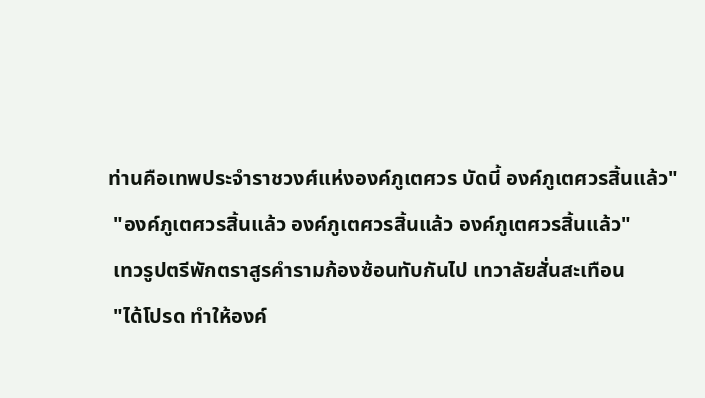ท่านคือเทพประจำราชวงศ์แห่งองค์ภูเตศวร บัดนี้ องค์ภูเตศวรสิ้นแล้ว"
 "องค์ภูเตศวรสิ้นแล้ว องค์ภูเตศวรสิ้นแล้ว องค์ภูเตศวรสิ้นแล้ว"
 เทวรูปตรีพักตราสูรคำรามก้องซ้อนทับกันไป เทวาลัยสั่นสะเทือน
 "ได้โปรด ทำให้องค์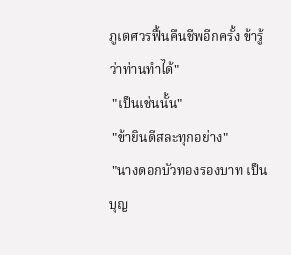ภูเตศวรฟื้นคืนชีพอีกครั้ง ข้ารู้ว่าท่านทำได้"
 "เป็นเช่นนั้น"
 "ข้ายินดีสละทุกอย่าง"
 "นางดอกบัวทองรองบาท เป็นบุญ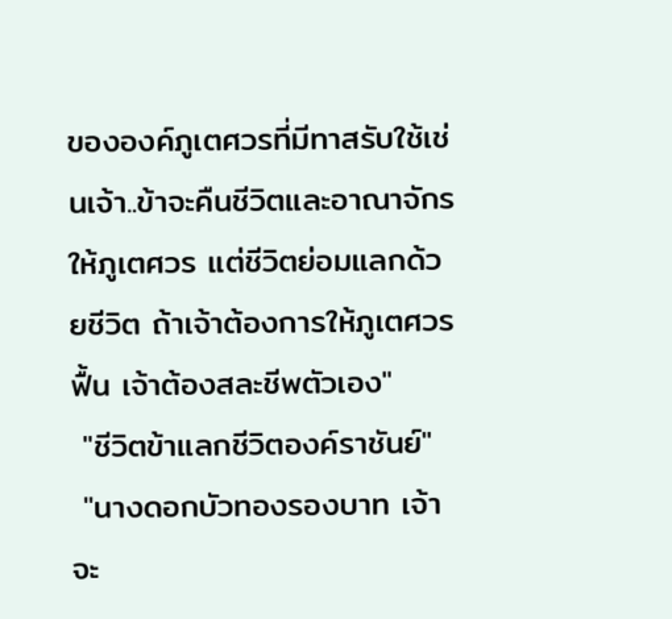ขององค์ภูเตศวรที่มีทาสรับใช้เช่นเจ้า..ข้าจะคืนชีวิตและอาณาจักรให้ภูเตศวร แต่ชีวิตย่อมแลกด้วยชีวิต ถ้าเจ้าต้องการให้ภูเตศวรฟื้น เจ้าต้องสละชีพตัวเอง"
 "ชีวิตข้าแลกชีวิตองค์ราชันย์"
 "นางดอกบัวทองรองบาท เจ้าจะ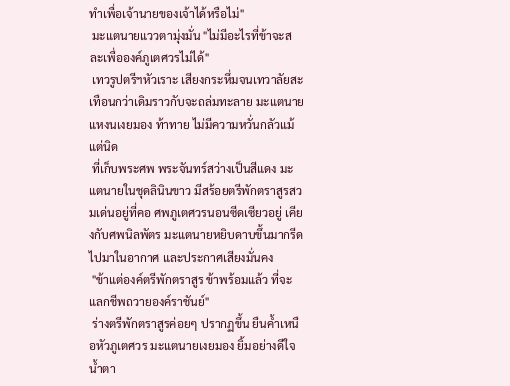ทำเพื่อเจ้านายของเจ้าได้หรือไม่"
 มะแตนายแววตามุ่งมั่น "ไม่มีอะไรที่ข้าจะสละเพื่อองค์ภูเตศวรไม่ได้"
 เทวรูปตรีฯหัวเราะ เสียงกระหึ่มจนเทวาลัยสะเทือนกว่าเดิมราวกับจะถล่มทะลาย มะแตนายแหงนเงยมอง ท้าทาย ไม่มีความหวั่นกลัวแม้แต่นิด
 ที่เก็บพระศพ พระจันทร์สว่างเป็นสีแดง มะแตนายในชุดลินินขาว มีสร้อยตรีพักตราสูรสวมเด่นอยู่ที่คอ ศพภูเตศวรนอนซีดเซียวอยู่ เคียงกับศพนิลพัตร มะแตนายหยิบดาบขึ้นมากรีดไปมาในอากาศ และประกาศเสียงมั่นคง
 "ข้าแต่องค์ตรีพักตราสูร ข้าพร้อมแล้ว ที่จะแลกชีพถวายองค์ราชันย์"
 ร่างตรีพักตราสูรค่อยๆ ปรากฏขึ้น ยืนค้ำเหนือหัวภูเตศวร มะแตนายเงยมอง ยิ้มอย่างดีใจน้ำตา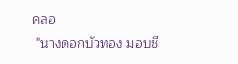คลอ
 "นางดอกบัวทอง มอบชี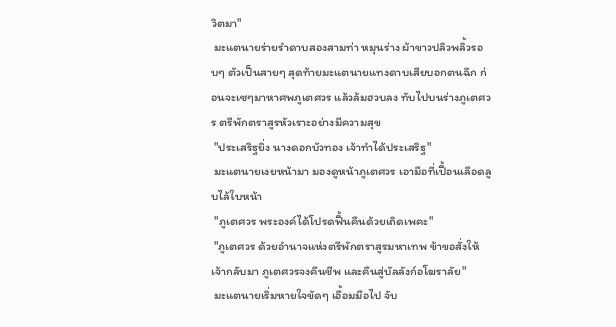วิตมา"
 มะแตนายร่ายรำดาบสองสามท่า หมุนร่าง ผ้าขาวปลิวพลิ้วรอบๆ ตัวเป็นสายๆ สุดท้ายมะแตนายแทงดาบเสียบอกตนฉึก ก่อนจะเซๆมาหาศพภูเตศวร แล้วล้มฮวบลง ทับไปบนร่างภูเตศวร ตรีพักตราสูรหัวเราะอย่างมีความสุข
 "ประเสริฐยิ่ง นางดอกบัวทอง เจ้าทำได้ประเสริฐ"
 มะแตนายเงยหน้ามา มองดูหน้าภูเตศวร เอามือที่เปื้อนเลือดลูบไล้ใบหน้า
 "ภูเตศวร พระองค์ได้โปรดฟื้นคืนด้วยเถิดเพคะ"
 "ภูเตศวร ด้วยอำนาจแห่งตรีพักตราสูรมหาเทพ ข้าขอสั่งให้เจ้ากลับมา ภูเตศวรจงคืนชีพ และคืนสู่บัลลังก์อโฆราลัย"
 มะแตนายเริ่มหายใจขัดๆ เอื้อมมือไป จับ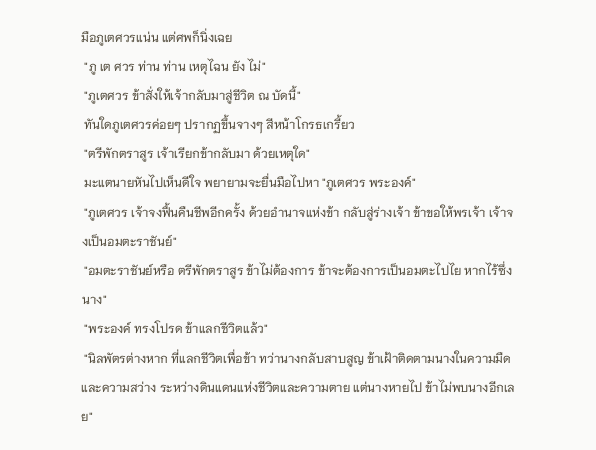มือภูเตศวรแน่น แต่ศพก็นิ่งเฉย
 "ภู เต ศวร ท่าน ท่าน เหตุไฉน ยัง ไม่"
 "ภูเตศวร ข้าสั่งให้เจ้ากลับมาสู่ชีวิต ณ บัดนี้"
 ทันใดภูเตศวรค่อยๆ ปรากฏขึ้นจางๆ สีหน้าโกรธเกรี้ยว
 "ตรีพักตราสูร เจ้าเรียกข้ากลับมา ด้วยเหตุใด"
 มะแตนายหันไปเห็นดีใจ พยายามจะยื่นมือไปหา "ภูเตศวร พระองค์"
 "ภูเตศวร เจ้าจงฟื้นคืนชีพอีกครั้ง ด้วยอำนาจแห่งข้า กลับสู่ร่างเจ้า ข้าขอให้พรเจ้า เจ้าจงเป็นอมตะราชันย์"
 "อมตะราชันย์หรือ ตรีพักตราสูร ข้าไม่ต้องการ ข้าจะต้องการเป็นอมตะไปไย หากไร้ซึ่งนาง"
 "พระองค์ ทรงโปรด ข้าแลกชีวิตแล้ว"
 "นิลพัตรต่างหาก ที่แลกชีวิตเพื่อข้า ทว่านางกลับสาบสูญ ข้าเฝ้าติดตามนางในความมืดและความสว่าง ระหว่างดินแดนแห่งชีวิตและความตาย แต่นางหายไป ข้าไม่พบนางอีกเลย"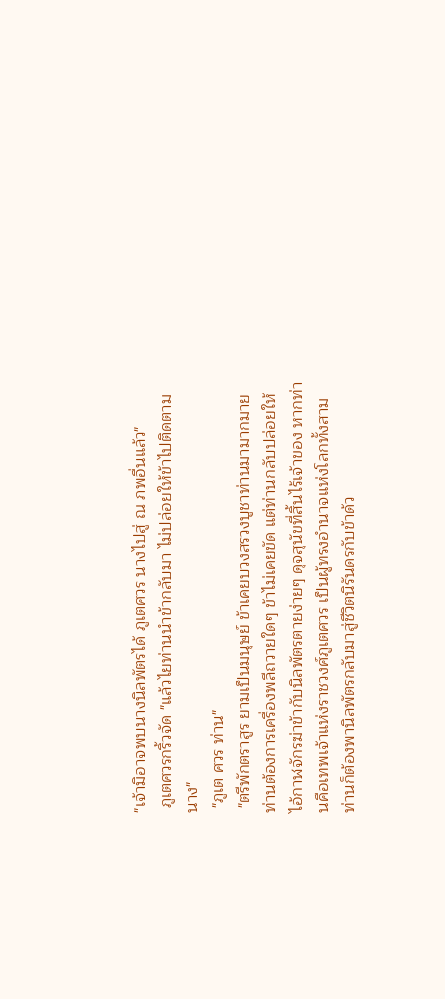"เจ้ามิอาจพบนางนิลพัตรได้ ภูเตศวร นางไปสู่ ณ ภพอื่นแล้ว"
 ภูเตศวรกริ้วจัด "แล้วไยท่านนำข้ากลับมา ไม่ปล่อยให้ข้าไปติดตามนาง"
 "ภูเต ศวร ท่าน"
 "ตรีพักตราสูร ยามเป็นมนุษย์ ข้าเคยบวงสรวงบูชาท่านมามากมาย ท่านต้องการเครื่องพลีถวายใดๆ ข้าไม่เคยขัด แต่ท่านกลับปล่อยให้ไอ้กาฬจักรฆ่าข้ากับนิลพัตรตายง่ายๆ ดุจสุนัขที่สิ้นไร้เจ้าของ หากท่านคือเทพเจ้าแห่งราชวงศ์ภูเตศวร เป็นผู้ทรงอำนาจแห่งโลกทั้งสาม ท่านก็ต้องพานิลพัตรกลับมาสู่ชีวิตนิรันดรกับข้าด้ว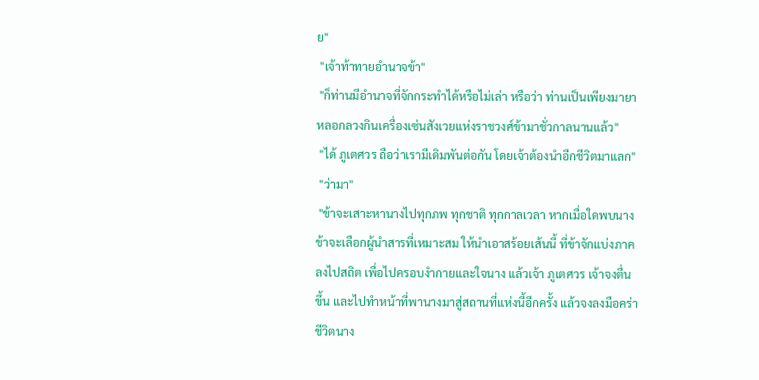ย"
 "เจ้าท้าทายอำนาจข้า"
 "ก็ท่านมีอำนาจที่จักกระทำได้หรือไม่เล่า หรือว่า ท่านเป็นเพียงมายา หลอกลวงกินเครื่องเซ่นสังเวยแห่งราชวงศ์ข้ามาชั่วกาลนานแล้ว"
 "ได้ ภูเตศวร ถือว่าเรามีเดิมพันต่อกัน โดยเจ้าต้องนำอีกชีวิตมาแลก"
 "ว่ามา"
 "ข้าจะเสาะหานางไปทุกภพ ทุกชาติ ทุกกาลเวลา หากเมื่อใดพบนาง ข้าจะเลือกผู้นำสารที่เหมาะสม ให้นำเอาสร้อยเส้นนี้ ที่ข้าจักแบ่งภาคลงไปสถิต เพื่อไปครอบงำกายและใจนาง แล้วเจ้า ภูเตศวร เจ้าจงตื่นขึ้น และไปทำหน้าที่พานางมาสู่สถานที่แห่งนี้อีกครั้ง แล้วจงลงมือคร่าชีวิตนาง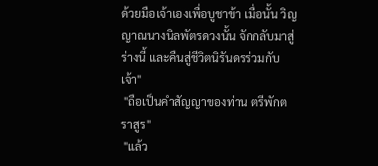ด้วยมือเจ้าเองเพื่อบูชาข้า เมื่อนั้น วิญญาณนางนิลพัตรดวงนั้น จักกลับมาสู่ร่างนี้ และคืนสู่ชีวิตนิรันดรร่วมกับเจ้า"
 "ถือเป็นคำสัญญาของท่าน ตรีพักตราสูร"
 "แล้ว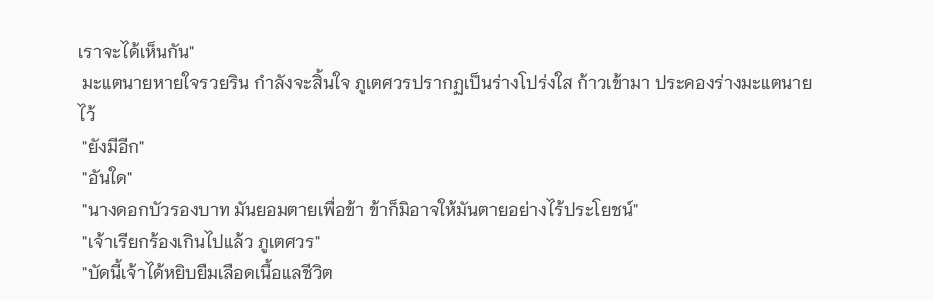เราจะได้เห็นกัน"
 มะแตนายหายใจรวยริน กำลังจะสิ้นใจ ภูเตศวรปรากฏเป็นร่างโปร่งใส ก้าวเข้ามา ประคองร่างมะแตนายไว้
 "ยังมีอีก"
 "อันใด"
 "นางดอกบัวรองบาท มันยอมตายเพื่อข้า ข้าก็มิอาจให้มันตายอย่างไร้ประโยชน์"
 "เจ้าเรียกร้องเกินไปแล้ว ภูเตศวร"
 "บัดนี้เจ้าได้หยิบยืมเลือดเนื้อแลชีวิต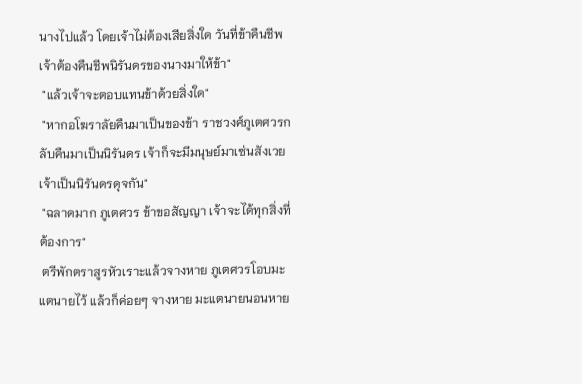นางไปแล้ว โดยเจ้าไม่ต้องเสียสิ่งใด วันที่ข้าคืนชีพ เจ้าต้องคืนชีพนิรันดรของนางมาให้ข้า"
 "แล้วเจ้าจะตอบแทนข้าด้วยสิ่งใด"
 "หากอโฆราลัยคืนมาเป็นของข้า ราชวงศ์ภูเตศวรกลับคืนมาเป็นนิรันดร เจ้าก็จะมีมนุษย์มาเซ่นสังเวยเจ้าเป็นนิรันดรดุจกัน"
 "ฉลาดมาก ภูเตศวร ข้าขอสัญญา เจ้าจะได้ทุกสิ่งที่ต้องการ"
 ตรีพักตราสูรหัวเราะแล้วจางหาย ภูเตศวรโอบมะแตนายไว้ แล้วก็ค่อยๆ จางหาย มะแตนายนอนหาย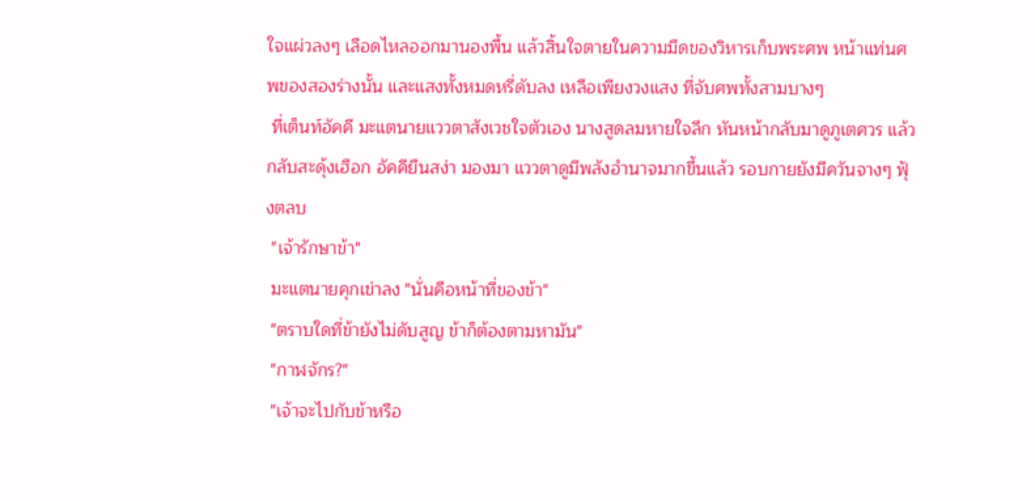ใจแผ่วลงๆ เลือดไหลออกมานองพื้น แล้วสิ้นใจตายในความมืดของวิหารเก็บพระศพ หน้าแท่นศพของสองร่างนั้น และแสงทั้งหมดหรี่ดับลง เหลือเพียงวงแสง ที่จับศพทั้งสามบางๆ
 ที่เต็นท์อัคคี มะแตนายแววตาสังเวชใจตัวเอง นางสูดลมหายใจลึก หันหน้ากลับมาดูภูเตศวร แล้วกลับสะดุ้งเฮือก อัคคียืนสง่า มองมา แววตาดูมีพลังอำนาจมากขึ้นแล้ว รอบกายยังมีควันจางๆ ฟุ้งตลบ
 "เจ้ารักษาข้า"
 มะแตนายคุกเข่าลง "นั่นคือหน้าที่ของข้า"
 "ตราบใดที่ข้ายังไม่ดับสูญ ข้าก็ต้องตามหามัน"
 "กาฬจักร?"
 "เจ้าจะไปกับข้าหรือ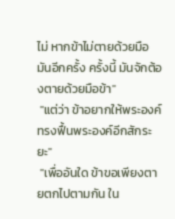ไม่ หากข้าไม่ตายด้วยมือมันอีกครั้ง ครั้งนี้ มันจักต้องตายด้วยมือข้า"
 "แต่ว่า ข้าอยากให้พระองค์ ทรงฟื้นพระองค์อีกสักระยะ"
 "เพื่ออันใด ข้าขอเพียงตายตกไปตามกัน ใน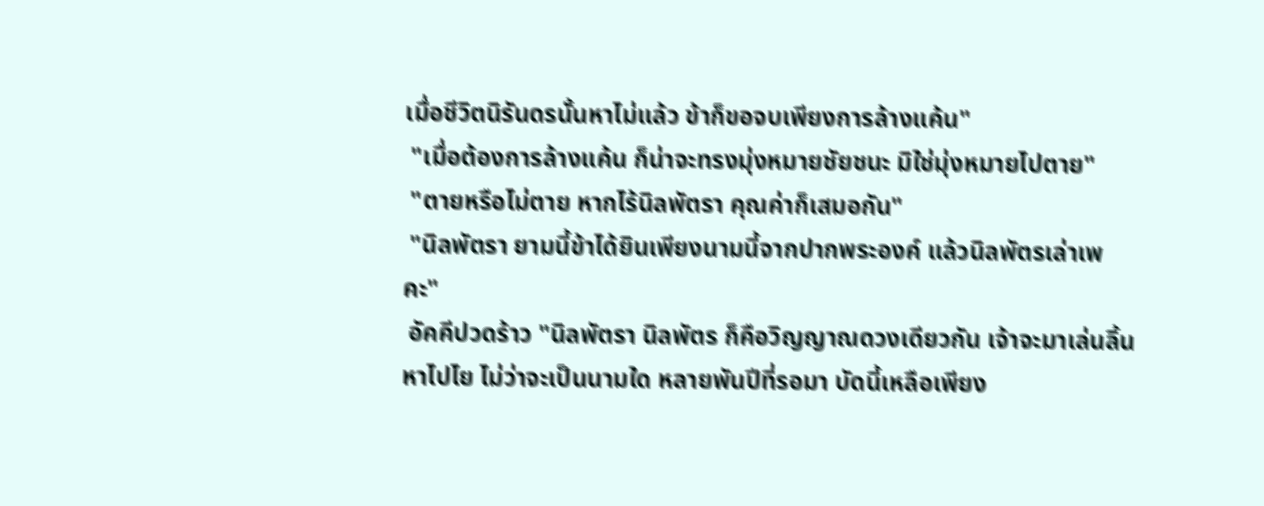เมื่อชีวิตนิรันดรนั้นหาไม่แล้ว ข้าก็ขอจบเพียงการล้างแค้น"
 "เมื่อต้องการล้างแค้น ก็น่าจะทรงมุ่งหมายชัยชนะ มิใช่มุ่งหมายไปตาย"
 "ตายหรือไม่ตาย หากไร้นิลพัตรา คุณค่าก็เสมอกัน"
 "นิลพัตรา ยามนี้ข้าได้ยินเพียงนามนี้จากปากพระองค์ แล้วนิลพัตรเล่าเพคะ"
 อัคคีปวดร้าว "นิลพัตรา นิลพัตร ก็คือวิญญาณดวงเดียวกัน เจ้าจะมาเล่นลิ้นหาไปไย ไม่ว่าจะเป็นนามใด หลายพันปีที่รอมา บัดนี้เหลือเพียง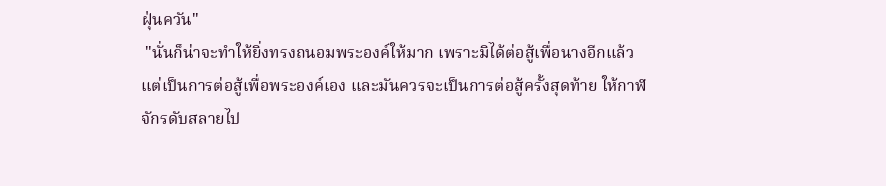ฝุ่นควัน"
 "นั่นก็น่าจะทำให้ยิ่งทรงถนอมพระองค์ให้มาก เพราะมิได้ต่อสู้เพื่อนางอีกแล้ว แต่เป็นการต่อสู้เพื่อพระองค์เอง และมันควรจะเป็นการต่อสู้ครั้งสุดท้าย ให้กาฬจักรดับสลายไป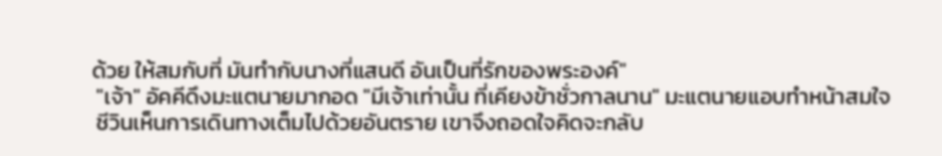ด้วย ให้สมกับที่ มันทำกับนางที่แสนดี อันเป็นที่รักของพระองค์"
 "เจ้า" อัคคีดึงมะแตนายมากอด "มีเจ้าเท่านั้น ที่เคียงข้าชั่วกาลนาน" มะแตนายแอบทำหน้าสมใจ
 ชีวินเห็นการเดินทางเต็มไปด้วยอันตราย เขาจึงถอดใจคิดจะกลับ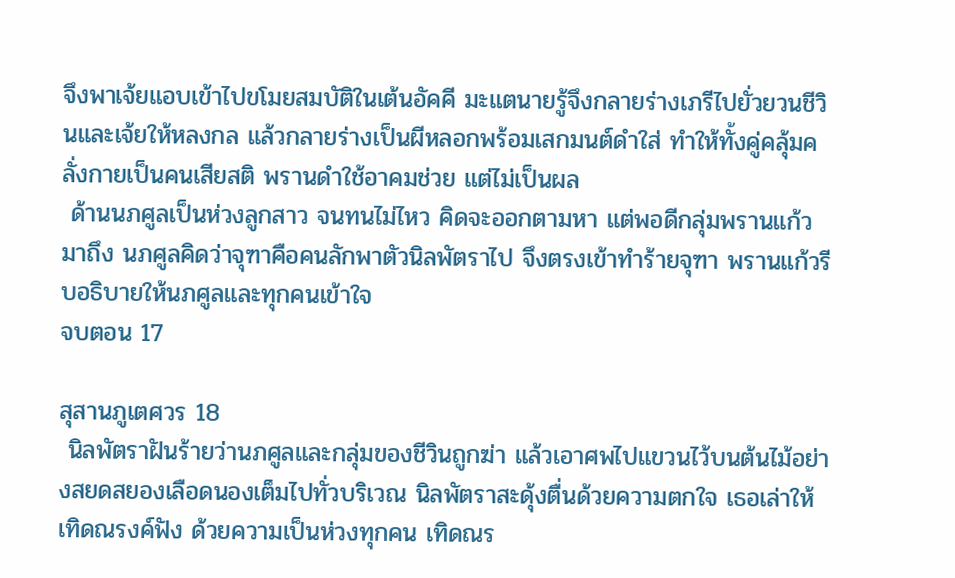จึงพาเจ้ยแอบเข้าไปขโมยสมบัติในเต้นอัคคี มะแตนายรู้จึงกลายร่างเภรีไปยั่วยวนชีวินและเจ้ยให้หลงกล แล้วกลายร่างเป็นผีหลอกพร้อมเสกมนต์ดำใส่ ทำให้ทั้งคู่คลุ้มคลั่งกายเป็นคนเสียสติ พรานดำใช้อาคมช่วย แต่ไม่เป็นผล
 ด้านนภศูลเป็นห่วงลูกสาว จนทนไม่ไหว คิดจะออกตามหา แต่พอดีกลุ่มพรานแก้วมาถึง นภศูลคิดว่าจุฑาคือคนลักพาตัวนิลพัตราไป จึงตรงเข้าทำร้ายจุฑา พรานแก้วรีบอธิบายให้นภศูลและทุกคนเข้าใจ
จบตอน 17

สุสานภูเตศวร 18
 นิลพัตราฝันร้ายว่านภศูลและกลุ่มของชีวินถูกฆ่า แล้วเอาศพไปแขวนไว้บนต้นไม้อย่างสยดสยองเลือดนองเต็มไปทั่วบริเวณ นิลพัตราสะดุ้งตื่นด้วยความตกใจ เธอเล่าให้เทิดณรงค์ฟัง ด้วยความเป็นห่วงทุกคน เทิดณร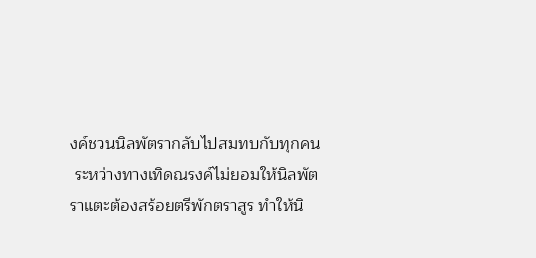งค์ชวนนิลพัตรากลับไปสมทบกับทุกคน
 ระหว่างทางเทิดณรงค์ไม่ยอมให้นิลพัตราแตะต้องสร้อยตรีพักตราสูร ทำให้นิ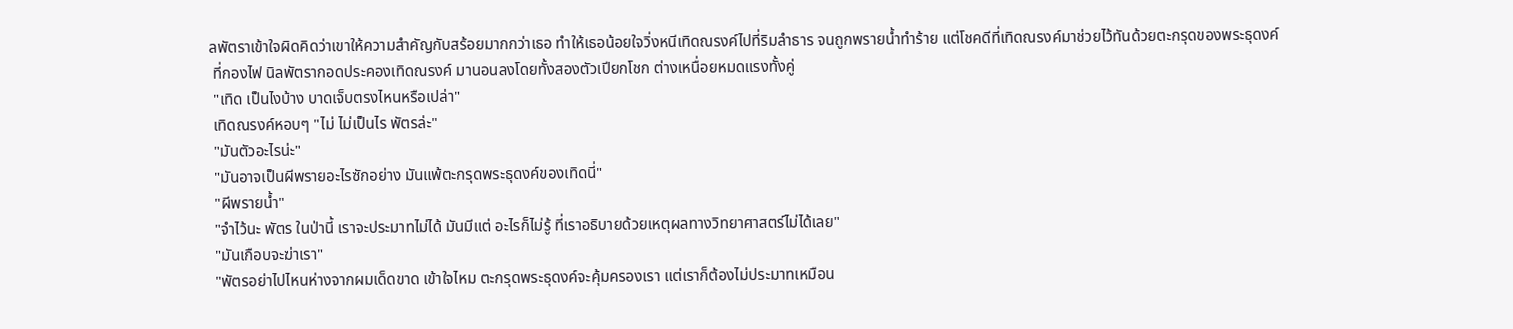ลพัตราเข้าใจผิดคิดว่าเขาให้ความสำคัญกับสร้อยมากกว่าเธอ ทำให้เธอน้อยใจวิ่งหนีเทิดณรงค์ไปที่ริมลำธาร จนถูกพรายน้ำทำร้าย แต่โชคดีที่เทิดณรงค์มาช่วยไว้ทันด้วยตะกรุดของพระธุดงค์
 ที่กองไฟ นิลพัตรากอดประคองเทิดณรงค์ มานอนลงโดยทั้งสองตัวเปียกโชก ต่างเหนื่อยหมดแรงทั้งคู่
 "เทิด เป็นไงบ้าง บาดเจ็บตรงไหนหรือเปล่า"
 เทิดณรงค์หอบๆ "ไม่ ไม่เป็นไร พัตรล่ะ"
 "มันตัวอะไรน่ะ"
 "มันอาจเป็นผีพรายอะไรซักอย่าง มันแพ้ตะกรุดพระธุดงค์ของเทิดนี่"
 "ผีพรายน้ำ"
 "จำไว้นะ พัตร ในป่านี้ เราจะประมาทไม่ได้ มันมีแต่ อะไรก็ไม่รู้ ที่เราอธิบายด้วยเหตุผลทางวิทยาศาสตร์ไม่ได้เลย"
 "มันเกือบจะฆ่าเรา"
 "พัตรอย่าไปไหนห่างจากผมเด็ดขาด เข้าใจไหม ตะกรุดพระธุดงค์จะคุ้มครองเรา แต่เราก็ต้องไม่ประมาทเหมือน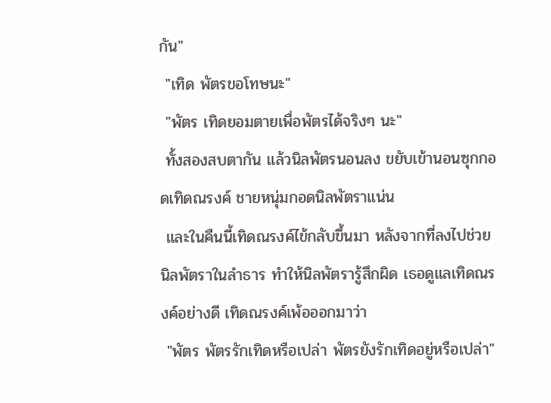กัน"
 "เทิด พัตรขอโทษนะ"
 "พัตร เทิดยอมตายเพื่อพัตรได้จริงๆ นะ"
 ทั้งสองสบตากัน แล้วนิลพัตรนอนลง ขยับเข้านอนซุกกอดเทิดณรงค์ ชายหนุ่มกอดนิลพัตราแน่น
 และในคืนนี้เทิดณรงค์ไข้กลับขึ้นมา หลังจากที่ลงไปช่วยนิลพัตราในลำธาร ทำให้นิลพัตรารู้สึกผิด เธอดูแลเทิดณรงค์อย่างดี เทิดณรงค์เพ้อออกมาว่า
 "พัตร พัตรรักเทิดหรือเปล่า พัตรยังรักเทิดอยู่หรือเปล่า"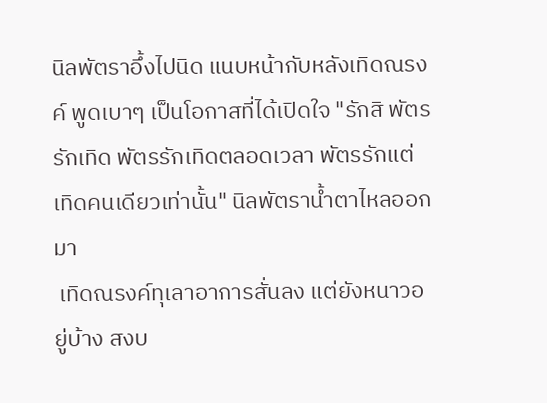นิลพัตราอึ้งไปนิด แนบหน้ากับหลังเทิดณรงค์ พูดเบาๆ เป็นโอกาสที่ได้เปิดใจ "รักสิ พัตรรักเทิด พัตรรักเทิดตลอดเวลา พัตรรักแต่เทิดคนเดียวเท่านั้น" นิลพัตราน้ำตาไหลออกมา
 เทิดณรงค์ทุเลาอาการสั่นลง แต่ยังหนาวอยู่บ้าง สงบ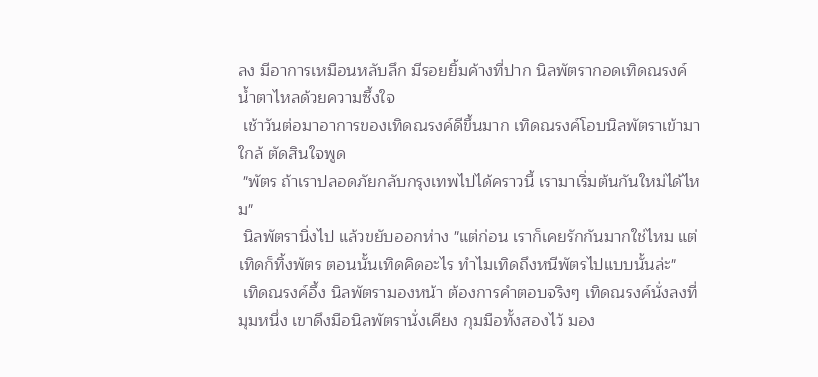ลง มีอาการเหมือนหลับลึก มีรอยยิ้มค้างที่ปาก นิลพัตรากอดเทิดณรงค์น้ำตาไหลด้วยความซึ้งใจ
 เช้าวันต่อมาอาการของเทิดณรงค์ดีขึ้นมาก เทิดณรงค์โอบนิลพัตราเข้ามาใกล้ ตัดสินใจพูด
 "พัตร ถ้าเราปลอดภัยกลับกรุงเทพไปได้คราวนี้ เรามาเริ่มต้นกันใหม่ได้ไหม"
 นิลพัตรานิ่งไป แล้วขยับออกห่าง "แต่ก่อน เราก็เคยรักกันมากใช่ไหม แต่เทิดก็ทิ้งพัตร ตอนนั้นเทิดคิดอะไร ทำไมเทิดถึงหนีพัตรไปแบบนั้นล่ะ"
 เทิดณรงค์อึ้ง นิลพัตรามองหน้า ต้องการคำตอบจริงๆ เทิดณรงค์นั่งลงที่มุมหนึ่ง เขาดึงมือนิลพัตรานั่งเคียง กุมมือทั้งสองไว้ มอง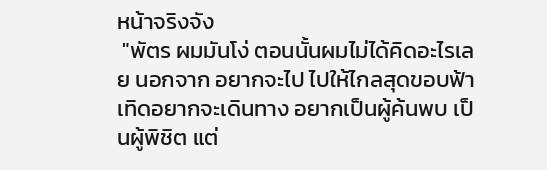หน้าจริงจัง
 "พัตร ผมมันโง่ ตอนนั้นผมไม่ได้คิดอะไรเลย นอกจาก อยากจะไป ไปให้ไกลสุดขอบฟ้า เทิดอยากจะเดินทาง อยากเป็นผู้ค้นพบ เป็นผู้พิชิต แต่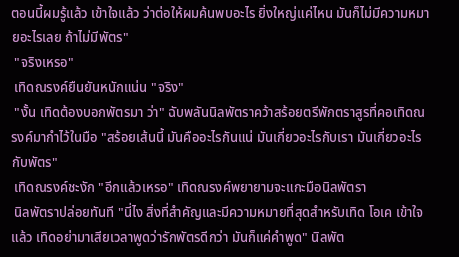ตอนนี้ผมรู้แล้ว เข้าใจแล้ว ว่าต่อให้ผมค้นพบอะไร ยิ่งใหญ่แค่ไหน มันก็ไม่มีความหมายอะไรเลย ถ้าไม่มีพัตร"
 "จริงเหรอ"
 เทิดณรงค์ยืนยันหนักแน่น "จริง"
 "งั้น เทิดต้องบอกพัตรมา ว่า" ฉับพลันนิลพัตราคว้าสร้อยตรีพักตราสูรที่คอเทิดณรงค์มากำไว้ในมือ "สร้อยเส้นนี้ มันคืออะไรกันแน่ มันเกี่ยวอะไรกับเรา มันเกี่ยวอะไรกับพัตร"
 เทิดณรงค์ชะงัก "อีกแล้วเหรอ" เทิดณรงค์พยายามจะแกะมือนิลพัตรา
 นิลพัตราปล่อยทันที "นี่ไง สิ่งที่สำคัญและมีความหมายที่สุดสำหรับเทิด โอเค เข้าใจแล้ว เทิดอย่ามาเสียเวลาพูดว่ารักพัตรดีกว่า มันก็แค่คำพูด" นิลพัต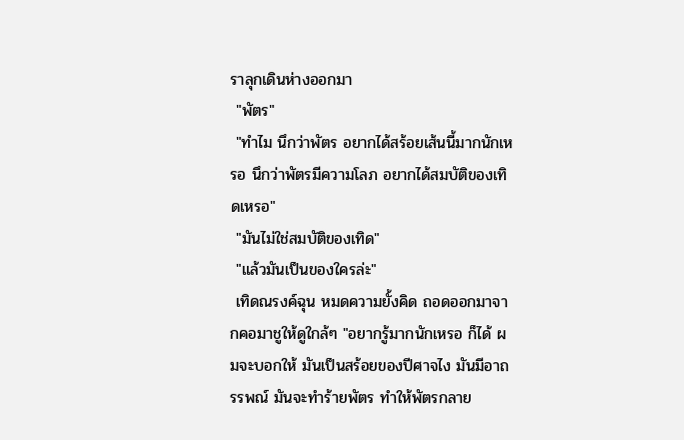ราลุกเดินห่างออกมา
 "พัตร"
 "ทำไม นึกว่าพัตร อยากได้สร้อยเส้นนี้มากนักเหรอ นึกว่าพัตรมีความโลภ อยากได้สมบัติของเทิดเหรอ"
 "มันไม่ใช่สมบัติของเทิด"
 "แล้วมันเป็นของใครล่ะ"
 เทิดณรงค์ฉุน หมดความยั้งคิด ถอดออกมาจากคอมาชูให้ดูใกล้ๆ "อยากรู้มากนักเหรอ ก็ได้ ผมจะบอกให้ มันเป็นสร้อยของปีศาจไง มันมีอาถรรพณ์ มันจะทำร้ายพัตร ทำให้พัตรกลาย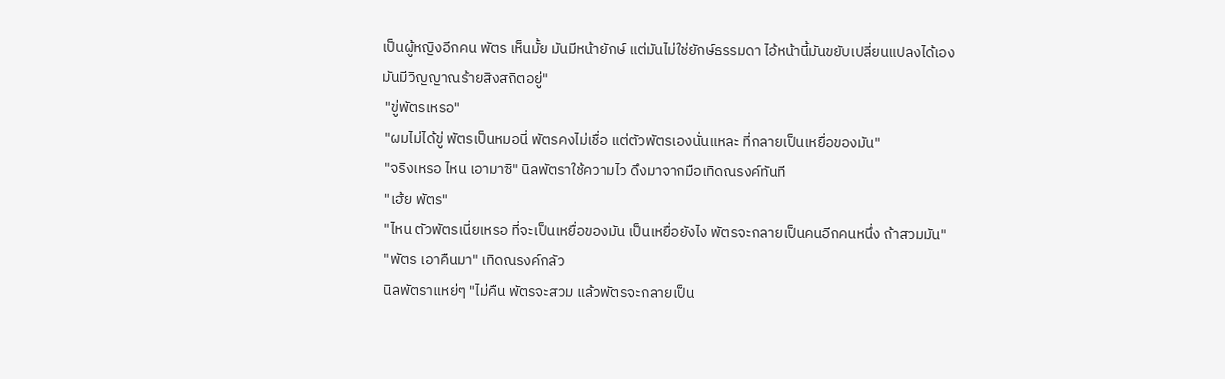เป็นผู้หญิงอีกคน พัตร เห็นมั้ย มันมีหน้ายักษ์ แต่มันไม่ใช่ยักษ์ธรรมดา ไอ้หน้านี้มันขยับเปลี่ยนแปลงได้เอง มันมีวิญญาณร้ายสิงสถิตอยู่"
 "ขู่พัตรเหรอ"
 "ผมไม่ได้ขู่ พัตรเป็นหมอนี่ พัตรคงไม่เชื่อ แต่ตัวพัตรเองนั่นแหละ ที่กลายเป็นเหยื่อของมัน"
 "จริงเหรอ ไหน เอามาซิ" นิลพัตราใช้ความไว ดึงมาจากมือเทิดณรงค์ทันที
 "เฮ้ย พัตร"
 "ไหน ตัวพัตรเนี่ยเหรอ ที่จะเป็นเหยื่อของมัน เป็นเหยื่อยังไง พัตรจะกลายเป็นคนอีกคนหนึ่ง ถ้าสวมมัน"
 "พัตร เอาคืนมา" เทิดณรงค์กลัว
 นิลพัตราแหย่ๆ "ไม่คืน พัตรจะสวม แล้วพัตรจะกลายเป็น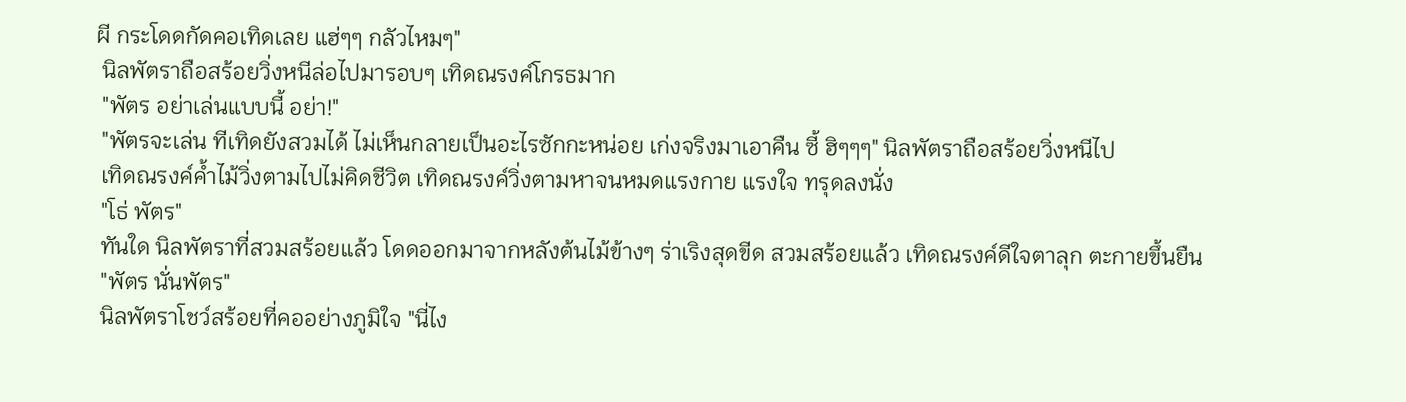ผี กระโดดกัดคอเทิดเลย แฮ่ๆๆ กลัวไหมๆ"
 นิลพัตราถือสร้อยวิ่งหนีล่อไปมารอบๆ เทิดณรงค์โกรธมาก
 "พัตร อย่าเล่นแบบนี้ อย่า!"
 "พัตรจะเล่น ทีเทิดยังสวมได้ ไม่เห็นกลายเป็นอะไรซักกะหน่อย เก่งจริงมาเอาคืน ซี้ ฮิๆๆๆ" นิลพัตราถือสร้อยวิ่งหนีไป
 เทิดณรงค์ค้ำไม้วิ่งตามไปไม่คิดชีวิต เทิดณรงค์วิ่งตามหาจนหมดแรงกาย แรงใจ ทรุดลงนั่ง
 "โธ่ พัตร"
 ทันใด นิลพัตราที่สวมสร้อยแล้ว โดดออกมาจากหลังต้นไม้ข้างๆ ร่าเริงสุดขีด สวมสร้อยแล้ว เทิดณรงค์ดีใจตาลุก ตะกายขึ้นยืน
 "พัตร นั่นพัตร"
 นิลพัตราโชว์สร้อยที่คออย่างภูมิใจ "นี่ไง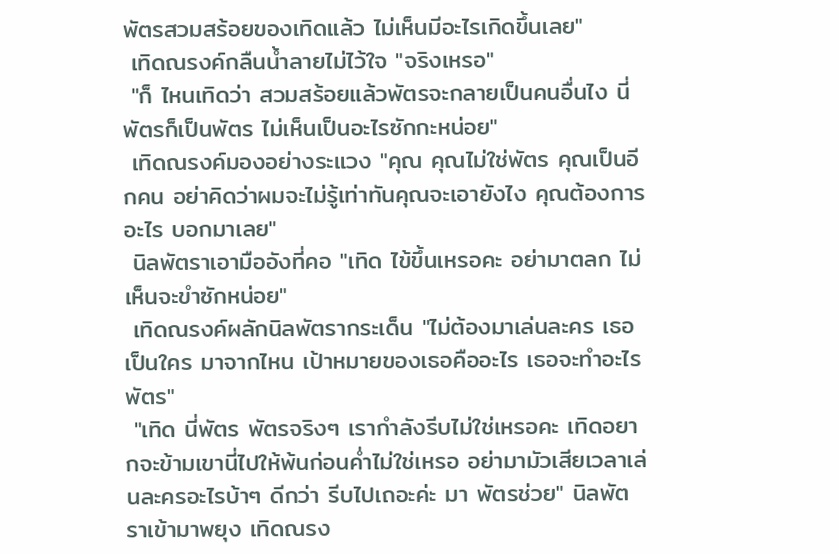พัตรสวมสร้อยของเทิดแล้ว ไม่เห็นมีอะไรเกิดขึ้นเลย"
 เทิดณรงค์กลืนน้ำลายไม่ไว้ใจ "จริงเหรอ"
 "ก็ ไหนเทิดว่า สวมสร้อยแล้วพัตรจะกลายเป็นคนอื่นไง นี่พัตรก็เป็นพัตร ไม่เห็นเป็นอะไรซักกะหน่อย"
 เทิดณรงค์มองอย่างระแวง "คุณ คุณไม่ใช่พัตร คุณเป็นอีกคน อย่าคิดว่าผมจะไม่รู้เท่าทันคุณจะเอายังไง คุณต้องการอะไร บอกมาเลย"
 นิลพัตราเอามืออังที่คอ "เทิด ไข้ขึ้นเหรอคะ อย่ามาตลก ไม่เห็นจะขำซักหน่อย"
 เทิดณรงค์ผลักนิลพัตรากระเด็น "ไม่ต้องมาเล่นละคร เธอเป็นใคร มาจากไหน เป้าหมายของเธอคืออะไร เธอจะทำอะไรพัตร"
 "เทิด นี่พัตร พัตรจริงๆ เรากำลังรีบไม่ใช่เหรอคะ เทิดอยากจะข้ามเขานี่ไปให้พ้นก่อนค่ำไม่ใช่เหรอ อย่ามามัวเสียเวลาเล่นละครอะไรบ้าๆ ดีกว่า รีบไปเถอะค่ะ มา พัตรช่วย" นิลพัตราเข้ามาพยุง เทิดณรง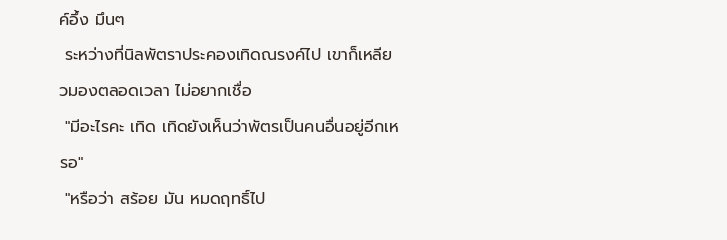ค์อึ้ง มึนๆ
 ระหว่างที่นิลพัตราประคองเทิดณรงค์ไป เขาก็เหลียวมองตลอดเวลา ไม่อยากเชื่อ
 "มีอะไรคะ เทิด เทิดยังเห็นว่าพัตรเป็นคนอื่นอยู่อีกเหรอ"
 "หรือว่า สร้อย มัน หมดฤทธิ์ไป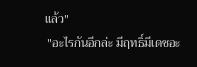แล้ว"
 "อะไรกันอีกล่ะ มีฤทธิ์มีเดชอะ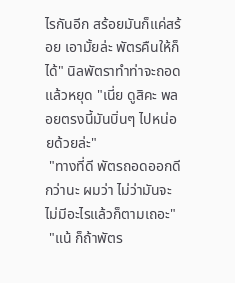ไรกันอีก สร้อยมันก็แค่สร้อย เอามั้ยล่ะ พัตรคืนให้ก็ได้" นิลพัตราทำท่าจะถอด แล้วหยุด "เนี่ย ดูสิคะ พลอยตรงนี้มันบิ่นๆ ไปหน่อยด้วยล่ะ"
 "ทางที่ดี พัตรถอดออกดีกว่านะ ผมว่า ไม่ว่ามันจะไม่มีอะไรแล้วก็ตามเถอะ"
 "แน้ ก็ถ้าพัตร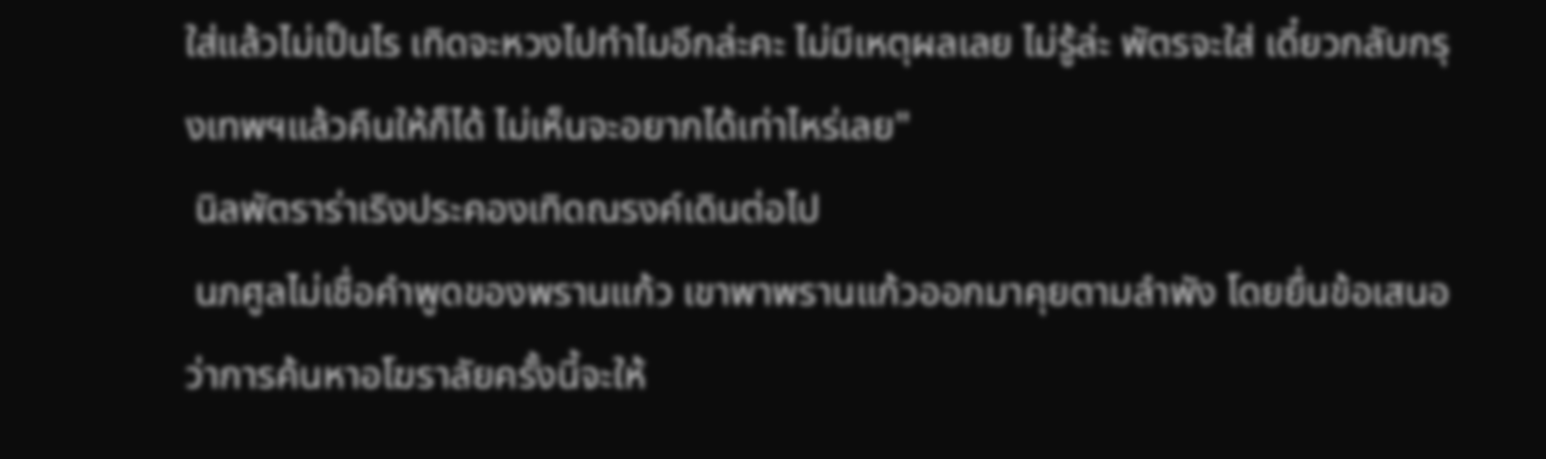ใส่แล้วไม่เป็นไร เทิดจะหวงไปทำไมอีกล่ะคะ ไม่มีเหตุผลเลย ไม่รู้ล่ะ พัตรจะใส่ เดี๋ยวกลับกรุงเทพฯแล้วคืนให้ก็ได้ ไม่เห็นจะอยากได้เท่าไหร่เลย"
 นิลพัตราร่าเริงประคองเทิดณรงค์เดินต่อไป
 นภศูลไม่เชื่อคำพูดของพรานแก้ว เขาพาพรานแก้วออกมาคุยตามลำพัง โดยยื่นข้อเสนอว่าการค้นหาอโฆราลัยครั้งนี้จะให้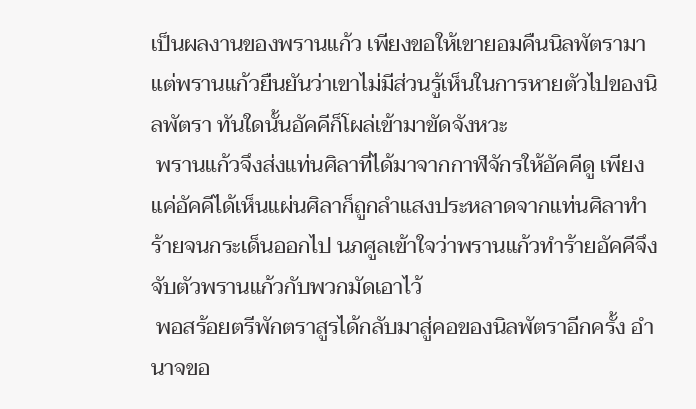เป็นผลงานของพรานแก้ว เพียงขอให้เขายอมคืนนิลพัตรามา แต่พรานแก้วยืนยันว่าเขาไม่มีส่วนรู้เห็นในการหายตัวไปของนิลพัตรา ทันใดนั้นอัคคีก็โผล่เข้ามาขัดจังหวะ
 พรานแก้วจึงส่งแท่นศิลาที่ได้มาจากกาฬจักรให้อัคคีดู เพียงแค่อัคคีได้เห็นแผ่นศิลาก็ถูกลำแสงประหลาดจากแท่นศิลาทำร้ายจนกระเด็นออกไป นภศูลเข้าใจว่าพรานแก้วทำร้ายอัคคีจึงจับตัวพรานแก้วกับพวกมัดเอาไว้
 พอสร้อยตรีพักตราสูรได้กลับมาสู่คอของนิลพัตราอีกครั้ง อำนาจขอ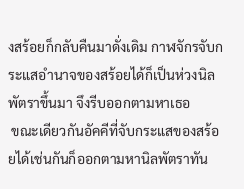งสร้อยก็กลับคืนมาดั่งเดิม กาฬจักรจับกระแสอำนาจของสร้อยได้ก็เป็นห่วงนิลพัตราขึ้นมา จึงรีบออกตามหาเธอ
 ขณะเดียวกันอัคคีที่จับกระแสของสร้อยได้เช่นกันก็ออกตามหานิลพัตราทัน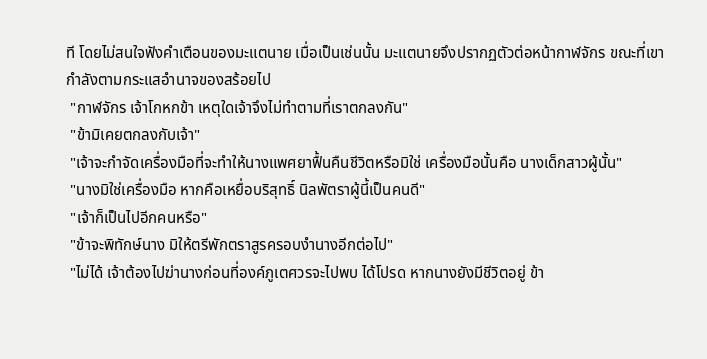ที โดยไม่สนใจฟังคำเตือนของมะแตนาย เมื่อเป็นเช่นนั้น มะแตนายจึงปรากฏตัวต่อหน้ากาฬจักร ขณะที่เขากำลังตามกระแสอำนาจของสร้อยไป
 "กาฬจักร เจ้าโกหกข้า เหตุใดเจ้าจึงไม่ทำตามที่เราตกลงกัน"
 "ข้ามิเคยตกลงกับเจ้า"
 "เจ้าจะกำจัดเครื่องมือที่จะทำให้นางแพศยาฟื้นคืนชีวิตหรือมิใช่ เครื่องมือนั้นคือ นางเด็กสาวผู้นั้น"
 "นางมิใช่เครื่องมือ หากคือเหยื่อบริสุทธิ์ นิลพัตราผู้นี้เป็นคนดี"
 "เจ้าก็เป็นไปอีกคนหรือ"
 "ข้าจะพิทักษ์นาง มิให้ตรีพักตราสูรครอบงำนางอีกต่อไป"
 "ไม่ได้ เจ้าต้องไปฆ่านางก่อนที่องค์ภูเตศวรจะไปพบ ได้โปรด หากนางยังมีชีวิตอยู่ ข้า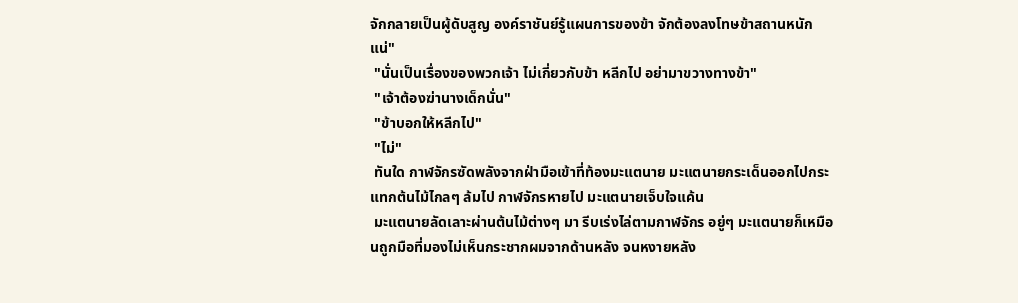จักกลายเป็นผู้ดับสูญ องค์ราชันย์รู้แผนการของข้า จักต้องลงโทษข้าสถานหนักแน่"
 "นั่นเป็นเรื่องของพวกเจ้า ไม่เกี่ยวกับข้า หลีกไป อย่ามาขวางทางข้า"
 "เจ้าต้องฆ่านางเด็กนั่น"
 "ข้าบอกให้หลีกไป"
 "ไม่"
 ทันใด กาฬจักรซัดพลังจากฝ่ามือเข้าที่ท้องมะแตนาย มะแตนายกระเด็นออกไปกระแทกต้นไม้ไกลๆ ล้มไป กาฬจักรหายไป มะแตนายเจ็บใจแค้น
 มะแตนายลัดเลาะผ่านต้นไม้ต่างๆ มา รีบเร่งไล่ตามกาฬจักร อยู่ๆ มะแตนายก็เหมือนถูกมือที่มองไม่เห็นกระชากผมจากด้านหลัง จนหงายหลัง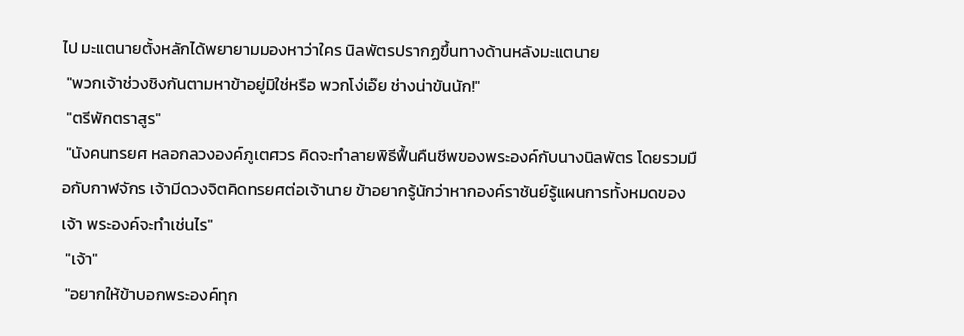ไป มะแตนายตั้งหลักได้พยายามมองหาว่าใคร นิลพัตรปรากฏขึ้นทางด้านหลังมะแตนาย
 "พวกเจ้าช่วงชิงกันตามหาข้าอยู่มิใช่หรือ พวกโง่เอ๊ย ช่างน่าขันนัก!"
 "ตรีพักตราสูร"
 "นังคนทรยศ หลอกลวงองค์ภูเตศวร คิดจะทำลายพิธีฟื้นคืนชีพของพระองค์กับนางนิลพัตร โดยรวมมือกับกาฬจักร เจ้ามีดวงจิตคิดทรยศต่อเจ้านาย ข้าอยากรู้นักว่าหากองค์ราชันย์รู้แผนการทั้งหมดของเจ้า พระองค์จะทำเช่นไร"
 "เจ้า"
 "อยากให้ข้าบอกพระองค์ทุก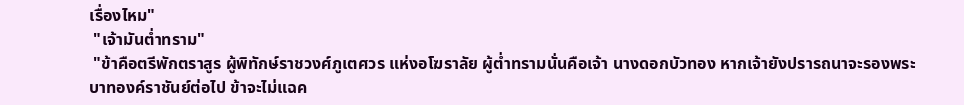เรื่องไหม"
 "เจ้ามันต่ำทราม"
 "ข้าคือตรีพักตราสูร ผู้พิทักษ์ราชวงศ์ภูเตศวร แห่งอโฆราลัย ผู้ต่ำทรามนั่นคือเจ้า นางดอกบัวทอง หากเจ้ายังปรารถนาจะรองพระบาทองค์ราชันย์ต่อไป ข้าจะไม่แฉค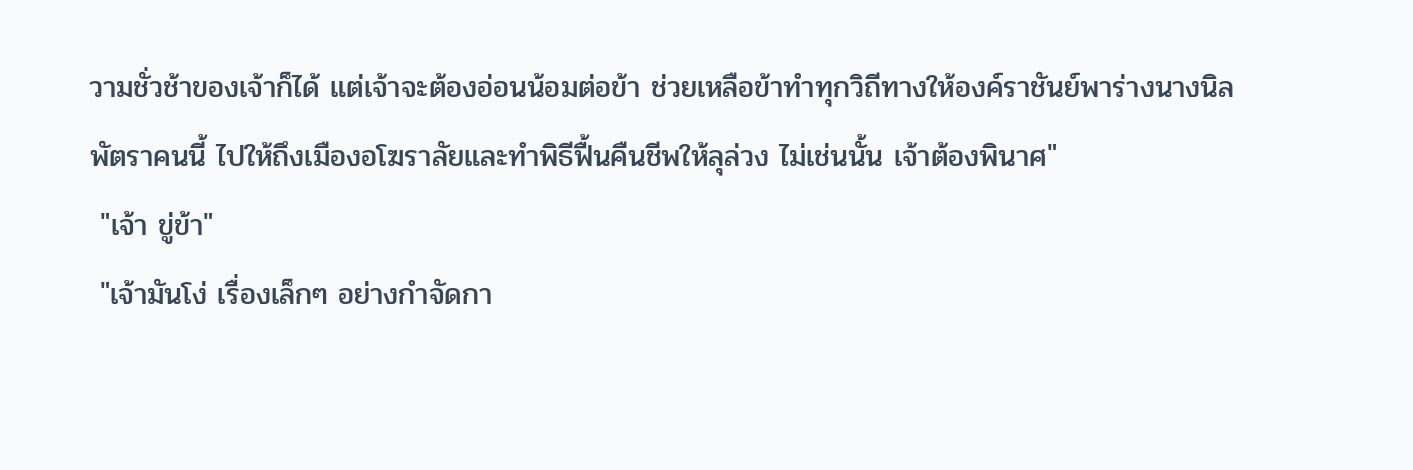วามชั่วช้าของเจ้าก็ได้ แต่เจ้าจะต้องอ่อนน้อมต่อข้า ช่วยเหลือข้าทำทุกวิถีทางให้องค์ราชันย์พาร่างนางนิลพัตราคนนี้ ไปให้ถึงเมืองอโฆราลัยและทำพิธีฟื้นคืนชีพให้ลุล่วง ไม่เช่นนั้น เจ้าต้องพินาศ"
 "เจ้า ขู่ข้า"
 "เจ้ามันโง่ เรื่องเล็กๆ อย่างกำจัดกา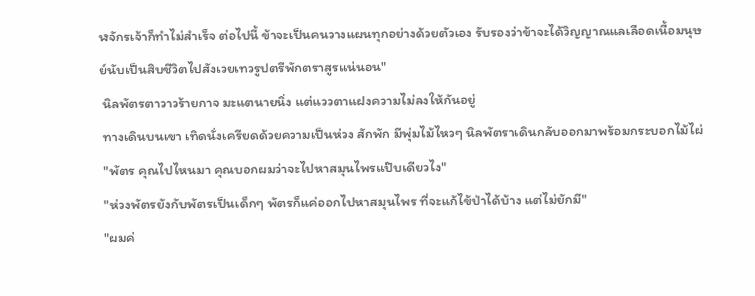ฬจักรเจ้าก็ทำไม่สำเร็จ ต่อไปนี้ ข้าจะเป็นคนวางแผนทุกอย่างด้วยตัวเอง รับรองว่าข้าจะได้วิญญาณแลเลือดเนื้อมนุษย์นับเป็นสิบชีวิตไปสังเวยเทวรูปตรีพักตราสูรแน่นอน"
 นิลพัตรตาวาวร้ายกาจ มะแตนายนิ่ง แต่แววตาแฝงความไม่ลงให้กันอยู่
 ทางเดินบนเขา เทิดนั่งเครียดด้วยความเป็นห่วง สักพัก มีพุ่มไม้ไหวๆ นิลพัตราเดินกลับออกมาพร้อมกระบอกไม้ไผ่
 "พัตร คุณไปไหนมา คุณบอกผมว่าจะไปหาสมุนไพรแป๊บเดียวไง"
 "ห่วงพัตรยังกับพัตรเป็นเด็กๆ พัตรก็แค่ออกไปหาสมุนไพร ที่จะแก้ไข้ป่าได้บ้าง แต่ไม่ยักมี"
 "ผมค่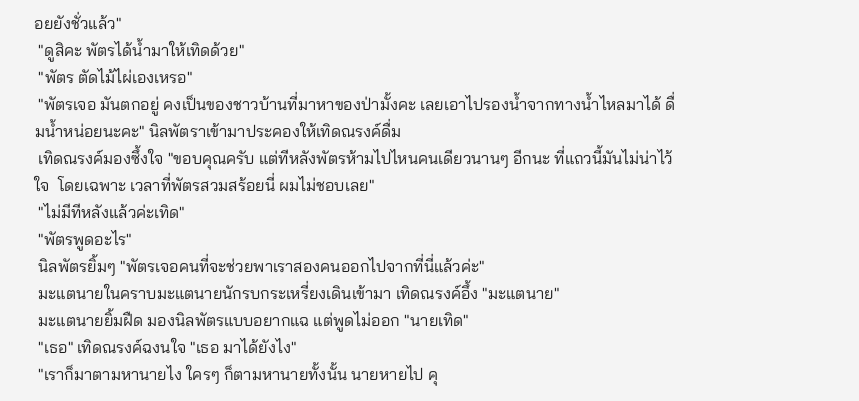อยยังชั่วแล้ว"
 "ดูสิคะ พัตรได้น้ำมาให้เทิดด้วย"
 "พัตร ตัดไม้ไผ่เองเหรอ"
 "พัตรเจอ มันตกอยู่ คงเป็นของชาวบ้านที่มาหาของป่ามั้งคะ เลยเอาไปรองน้ำจากทางน้ำไหลมาได้ ดื่มน้ำหน่อยนะคะ" นิลพัตราเข้ามาประคองให้เทิดณรงค์ดื่ม
 เทิดณรงค์มองซึ้งใจ "ขอบคุณครับ แต่ทีหลังพัตรห้ามไปไหนคนเดียวนานๆ อีกนะ ที่แถวนี้มันไม่น่าไว้ใจ  โดยเฉพาะ เวลาที่พัตรสวมสร้อยนี่ ผมไม่ชอบเลย"
 "ไม่มีทีหลังแล้วค่ะเทิด"
 "พัตรพูดอะไร"
 นิลพัตรยิ้มๆ "พัตรเจอคนที่จะช่วยพาเราสองคนออกไปจากที่นี่แล้วค่ะ"
 มะแตนายในคราบมะแตนายนักรบกระเหรี่ยงเดินเข้ามา เทิดณรงค์อึ้ง "มะแตนาย"
 มะแตนายยิ้มฝืด มองนิลพัตรแบบอยากแฉ แต่พูดไม่ออก "นายเทิด"
 "เธอ" เทิดณรงค์ฉงนใจ "เธอ มาได้ยังไง"
 "เราก็มาตามหานายไง ใครๆ ก็ตามหานายทั้งนั้น นายหายไป คุ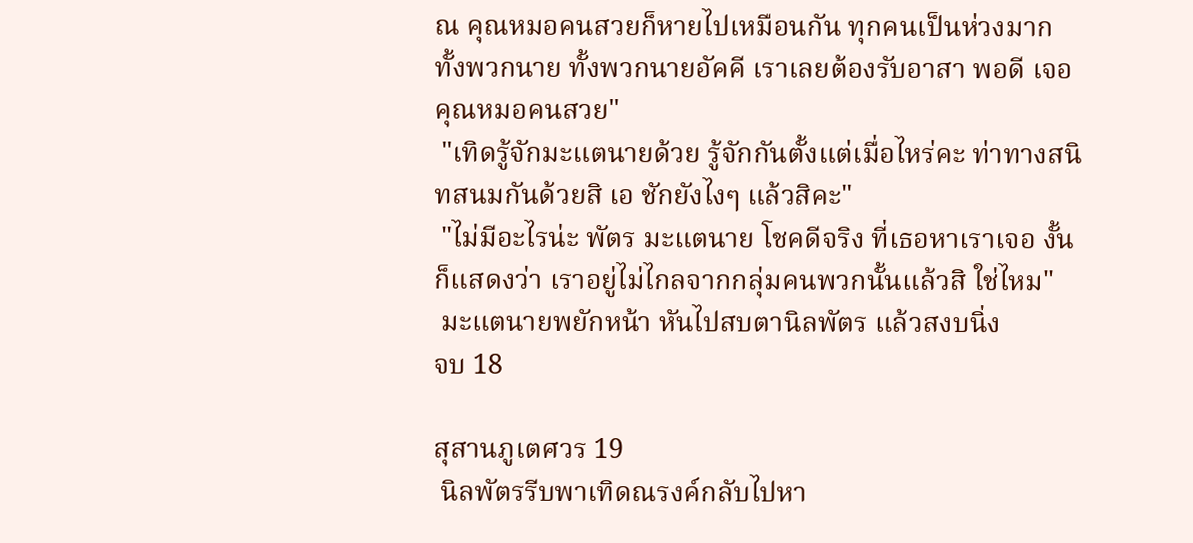ณ คุณหมอคนสวยก็หายไปเหมือนกัน ทุกคนเป็นห่วงมาก ทั้งพวกนาย ทั้งพวกนายอัคคี เราเลยต้องรับอาสา พอดี เจอ คุณหมอคนสวย"
 "เทิดรู้จักมะแตนายด้วย รู้จักกันตั้งแต่เมื่อไหร่คะ ท่าทางสนิทสนมกันด้วยสิ เอ ชักยังไงๆ แล้วสิคะ"
 "ไม่มีอะไรน่ะ พัตร มะแตนาย โชคดีจริง ที่เธอหาเราเจอ งั้นก็แสดงว่า เราอยู่ไม่ไกลจากกลุ่มคนพวกนั้นแล้วสิ ใช่ไหม"
 มะแตนายพยักหน้า หันไปสบตานิลพัตร แล้วสงบนิ่ง
จบ 18

สุสานภูเตศวร 19
 นิลพัตรรีบพาเทิดณรงค์กลับไปหา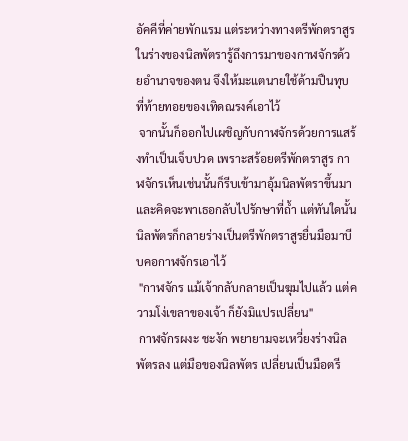อัคคีที่ค่ายพักแรม แต่ระหว่างทางตรีพักตราสูรในร่างของนิลพัตรารู้ถึงการมาของกาฬจักรด้วยอำนาจของตน จึงให้มะแตนายใช้ด้ามปืนทุบที่ท้ายทอยของเทิดณรงค์เอาไว้
 จากนั้นก็ออกไปเผชิญกับกาฬจักรด้วยการแสร้งทำเป็นเจ็บปวด เพราะสร้อยตรีพักตราสูร กาฬจักรเห็นเช่นนั้นก็รีบเข้ามาอุ้มนิลพัตราขึ้นมา และคิดจะพาเธอกลับไปรักษาที่ถ้ำ แต่ทันใดนั้นนิลพัตรก็กลายร่างเป็นตรีพักตราสูรยื่นมือมาบีบคอกาฬจักรเอาไว้
 "กาฬจักร แม้เจ้ากลับกลายเป็นฆุมไปแล้ว แต่ความโง่เขลาของเจ้า ก็ยังมิแปรเปลี่ยน"
 กาฬจักรผงะ ชะงัก พยายามจะเหวี่ยงร่างนิลพัตรลง แต่มือของนิลพัตร เปลี่ยนเป็นมือตรี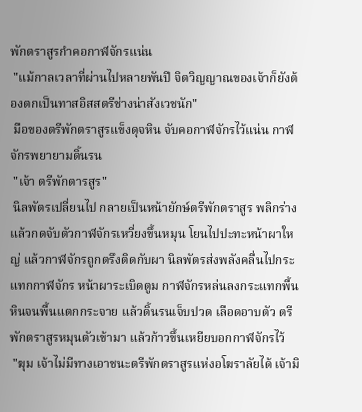พักตราสูรกำคอกาฬจักรแน่น
 "แม้กาลเวลาที่ผ่านไปหลายพันปี จิตวิญญาณของเจ้าก็ยังต้องตกเป็นทาสอิสสตรีช่างน่าสังเวชนัก"
 มือของตรีพักตราสูรแข็งดุจหิน จับคอกาฬจักรไว้แน่น กาฬจักรพยายามดิ้นรน
 "เจ้า ตรีพักตารสูร"
 นิลพัตรเปลี่ยนไป กลายเป็นหน้ายักษ์ตรีพักตราสูร พลิกร่าง แล้วกดจับตัวกาฬจักรเหวี่ยงขึ้นหมุน โยนไปปะทะหน้าผาใหญ่ แล้วกาฬจักรถูกตรึงติดกับผา นิลพัตรส่งพลังคลื่นไปกระแทกกาฬจักร หน้าผาระเบิดตูม กาฬจักรหล่นลงกระแทกพื้นหินจนพื้นแตกกระจาย แล้วดิ้นรนเจ็บปวด เลือดอาบตัว ตรีพักตราสูรหมุนตัวเข้ามา แล้วก้าวขึ้นเหยียบอกกาฬจักรไว้
 "ฆุม เจ้าไม่มีทางเอาชนะตรีพักตราสูรแห่งอโฆราลัยได้ เจ้ามิ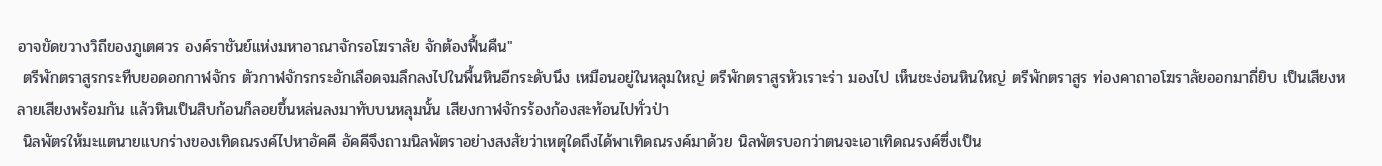อาจขัดขวางวิถีของภูเตศวร องค์ราชันย์แห่งมหาอาณาจักรอโฆราลัย จักต้องฟื้นคืน"
 ตรีพักตราสูรกระทืบยอดอกกาฬจักร ตัวกาฬจักรกระอักเลือดจมลึกลงไปในพื้นหินอีกระดับนึง เหมือนอยู่ในหลุมใหญ่ ตรีพักตราสูรหัวเราะร่า มองไป เห็นชะง่อนหินใหญ่ ตรีพักตราสูร ท่องคาถาอโฆราลัยออกมาถี่ยิบ เป็นเสียงหลายเสียงพร้อมกัน แล้วหินเป็นสิบก้อนก็ลอยขึ้นหล่นลงมาทับบนหลุมนั้น เสียงกาฬจักรร้องก้องสะท้อนไปทั่วป่า
 นิลพัตรให้มะแตนายแบกร่างของเทิดณรงค์ไปหาอัคคี อัคคีจึงถามนิลพัตราอย่างสงสัยว่าเหตุใดถึงได้พาเทิดณรงค์มาด้วย นิลพัตรบอกว่าตนจะเอาเทิดณรงค์ซึ่งเป็น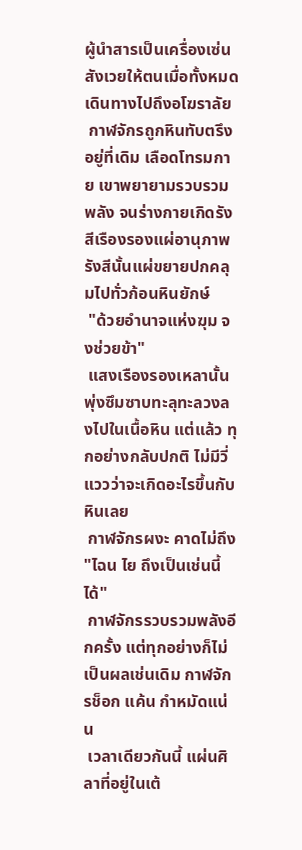ผู้นำสารเป็นเครื่องเซ่นสังเวยให้ตนเมื่อทั้งหมดเดินทางไปถึงอโฆราลัย
 กาฬจักรถูกหินทับตรึงอยู่ที่เดิม เลือดโทรมกาย เขาพยายามรวบรวมพลัง จนร่างกายเกิดรังสีเรืองรองแผ่อานุภาพ รังสีนั้นแผ่ขยายปกคลุมไปทั่วก้อนหินยักษ์
 "ด้วยอำนาจแห่งฆุม จงช่วยข้า"
 แสงเรืองรองเหลานั้นพุ่งซึมซาบทะลุทะลวงลงไปในเนื้อหิน แต่แล้ว ทุกอย่างกลับปกติ ไม่มีวี่แววว่าจะเกิดอะไรขึ้นกับหินเลย
 กาฬจักรผงะ คาดไม่ถึง "ไฉน ไย ถึงเป็นเช่นนี้ได้"
 กาฬจักรรวบรวมพลังอีกครั้ง แต่ทุกอย่างก็ไม่เป็นผลเช่นเดิม กาฬจักรช็อก แค้น กำหมัดแน่น
 เวลาเดียวกันนี้ แผ่นศิลาที่อยู่ในเต้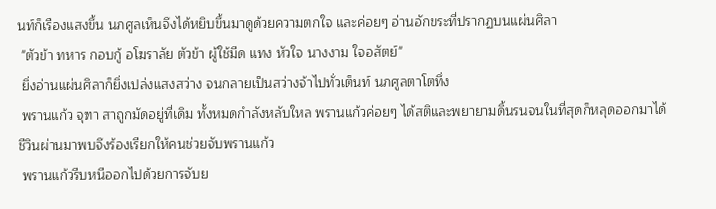นท์ก็เรืองแสงขึ้น นภศูลเห็นจึงได้หยิบขึ้นมาดูด้วยความตกใจ และค่อยๆ อ่านอักขระที่ปรากฏบนแผ่นศิลา
 "ตัวข้า ทหาร กอบกู้ อโฆราลัย ตัวข้า ผู้ใช้มีด แทง หัวใจ นางงาม ใจอสัตย์"
 ยิ่งอ่านแผ่นศิลาก็ยิ่งเปล่งแสงสว่าง จนกลายเป็นสว่างจ้าไปทั่วเต็นท์ นภศูลตาโตทึ่ง
 พรานแก้ว จุฑา สาถูกมัดอยู่ที่เดิม ทั้งหมดกำลังหลับใหล พรานแก้วค่อยๆ ได้สติและพยายามดิ้นรนจนในที่สุดก็หลุดออกมาได้ ชีวินผ่านมาพบจึงร้องเรียกให้คนช่วยจับพรานแก้ว
 พรานแก้วรีบหนีออกไปด้วยการจับย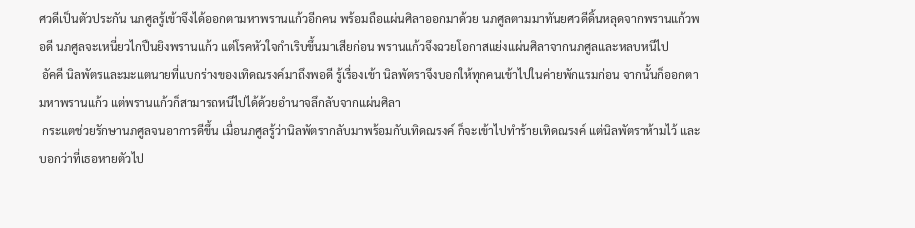ศวดีเป็นตัวประกัน นภศูลรู้เข้าจึงได้ออกตามหาพรานแก้วอีกคน พร้อมถือแผ่นศิลาออกมาด้วย นภศูลตามมาทันยศวดีดิ้นหลุดจากพรานแก้วพอดี นภศูลจะเหนี่ยวไกปืนยิงพรานแก้ว แต่โรคหัวใจกำเริบขึ้นมาเสียก่อน พรานแก้วจึงฉวยโอกาสแย่งแผ่นศิลาจากนภศูลและหลบหนีไป
 อัคคี นิลพัตรและมะแตนายที่แบกร่างของเทิดณรงค์มาถึงพอดี รู้เรื่องเข้า นิลพัตราจึงบอกให้ทุกคนเข้าไปในค่ายพักแรมก่อน จากนั้นก็ออกตามหาพรานแก้ว แต่พรานแก้วก็สามารถหนีไปได้ด้วยอำนาจลึกลับจากแผ่นศิลา
 กระแตช่วยรักษานภศูลจนอาการดีขึ้น เมื่อนภศูลรู้ว่านิลพัตรากลับมาพร้อมกับเทิดณรงค์ ก็จะเข้าไปทำร้ายเทิดณรงค์ แต่นิลพัตราห้ามไว้ และบอกว่าที่เธอหายตัวไป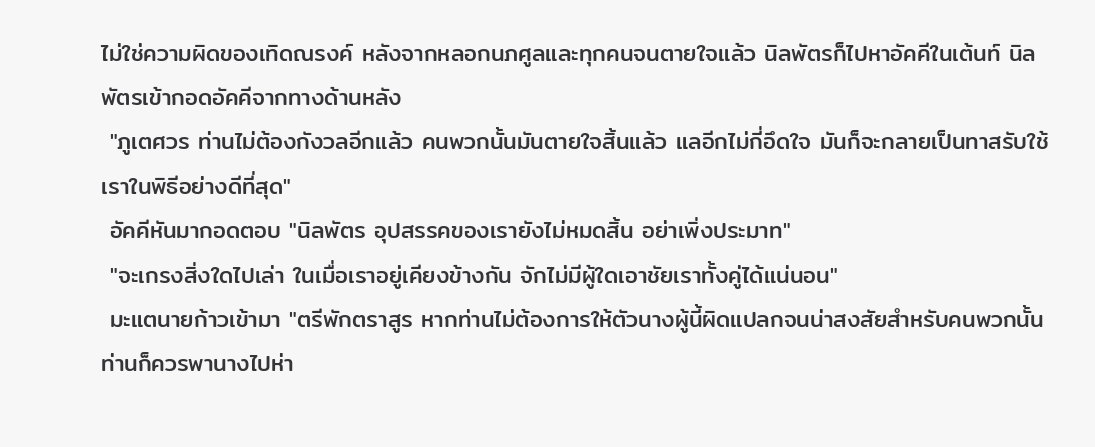ไม่ใช่ความผิดของเทิดณรงค์ หลังจากหลอกนภศูลและทุกคนจนตายใจแล้ว นิลพัตรก็ไปหาอัคคีในเต้นท์ นิลพัตรเข้ากอดอัคคีจากทางด้านหลัง
 "ภูเตศวร ท่านไม่ต้องกังวลอีกแล้ว คนพวกนั้นมันตายใจสิ้นแล้ว แลอีกไม่กี่อึดใจ มันก็จะกลายเป็นทาสรับใช้เราในพิธีอย่างดีที่สุด"
 อัคคีหันมากอดตอบ "นิลพัตร อุปสรรคของเรายังไม่หมดสิ้น อย่าเพิ่งประมาท"
 "จะเกรงสิ่งใดไปเล่า ในเมื่อเราอยู่เคียงข้างกัน จักไม่มีผู้ใดเอาชัยเราทั้งคู่ได้แน่นอน"
 มะแตนายก้าวเข้ามา "ตรีพักตราสูร หากท่านไม่ต้องการให้ตัวนางผู้นี้ผิดแปลกจนน่าสงสัยสำหรับคนพวกนั้น ท่านก็ควรพานางไปห่า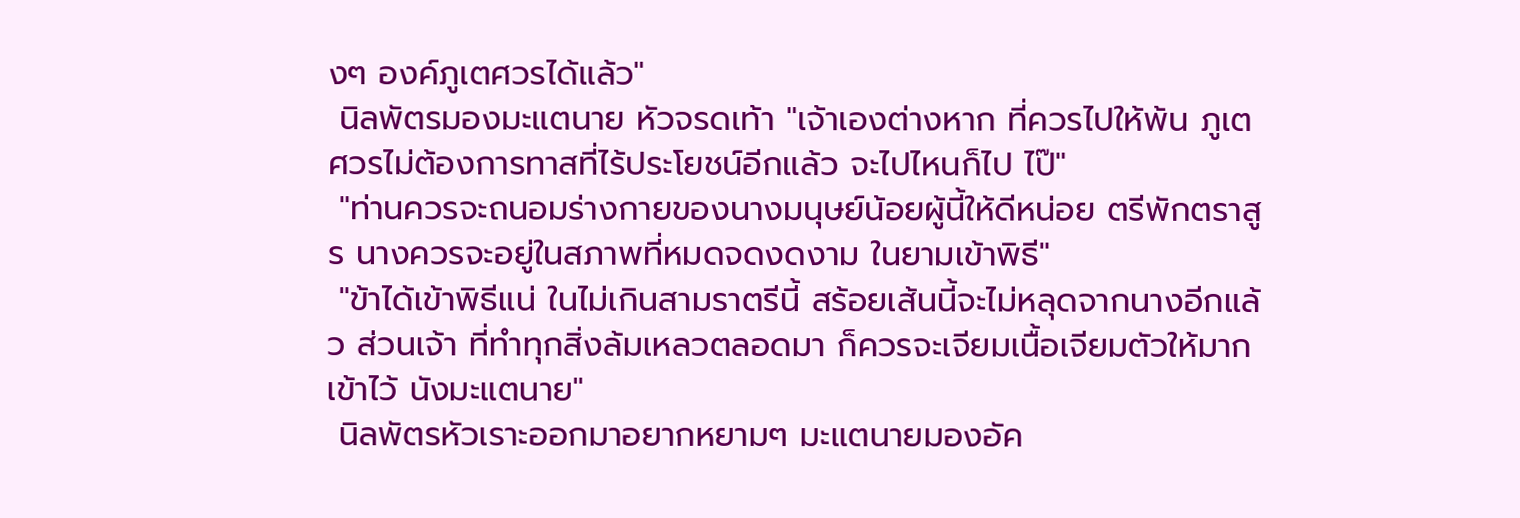งๆ องค์ภูเตศวรได้แล้ว"
 นิลพัตรมองมะแตนาย หัวจรดเท้า "เจ้าเองต่างหาก ที่ควรไปให้พ้น ภูเตศวรไม่ต้องการทาสที่ไร้ประโยชน์อีกแล้ว จะไปไหนก็ไป ไป๊"
 "ท่านควรจะถนอมร่างกายของนางมนุษย์น้อยผู้นี้ให้ดีหน่อย ตรีพักตราสูร นางควรจะอยู่ในสภาพที่หมดจดงดงาม ในยามเข้าพิธี"
 "ข้าได้เข้าพิธีแน่ ในไม่เกินสามราตรีนี้ สร้อยเส้นนี้จะไม่หลุดจากนางอีกแล้ว ส่วนเจ้า ที่ทำทุกสิ่งล้มเหลวตลอดมา ก็ควรจะเจียมเนื้อเจียมตัวให้มากเข้าไว้ นังมะแตนาย"
 นิลพัตรหัวเราะออกมาอยากหยามๆ มะแตนายมองอัค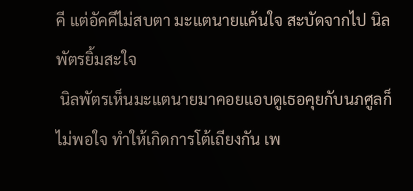คี แต่อัคคีไม่สบตา มะแตนายแค้นใจ สะบัดจากไป นิลพัตรยิ้มสะใจ
 นิลพัตรเห็นมะแตนายมาคอยแอบดูเธอคุยกับนภศูลก็ไม่พอใจ ทำให้เกิดการโต้เถียงกัน เพ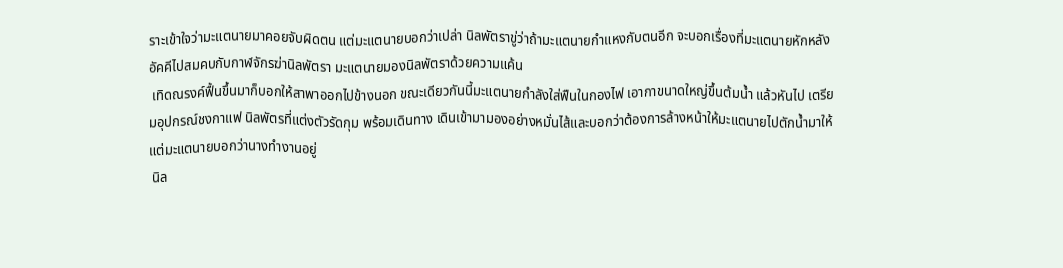ราะเข้าใจว่ามะแตนายมาคอยจับผิดตน แต่มะแตนายบอกว่าเปล่า นิลพัตราขู่ว่าถ้ามะแตนายกำแหงกับตนอีก จะบอกเรื่องที่มะแตนายหักหลังอัคคีไปสมคบกับกาฬจักรฆ่านิลพัตรา มะแตนายมองนิลพัตราด้วยความแค้น
 เทิดณรงค์ฟื้นขึ้นมาก็บอกให้สาพาออกไปข้างนอก ขณะเดียวกันนี้มะแตนายกำลังใส่ฟืนในกองไฟ เอากาขนาดใหญ่ขึ้นต้มน้ำ แล้วหันไป เตรียมอุปกรณ์ชงกาแฟ นิลพัตรที่แต่งตัวรัดกุม พร้อมเดินทาง เดินเข้ามามองอย่างหมั่นไส้และบอกว่าต้องการล้างหน้าให้มะแตนายไปตักน้ำมาให้ แต่มะแตนายบอกว่านางทำงานอยู่
 นิล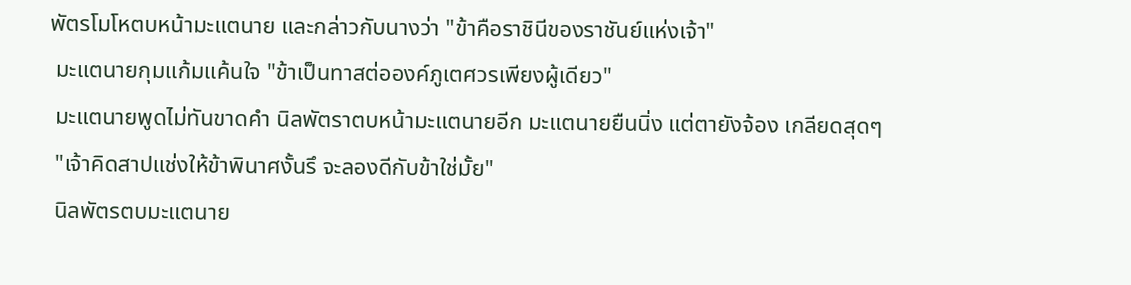พัตรโมโหตบหน้ามะแตนาย และกล่าวกับนางว่า "ข้าคือราชินีของราชันย์แห่งเจ้า"
 มะแตนายกุมแก้มแค้นใจ "ข้าเป็นทาสต่อองค์ภูเตศวรเพียงผู้เดียว"
 มะแตนายพูดไม่ทันขาดคำ นิลพัตราตบหน้ามะแตนายอีก มะแตนายยืนนิ่ง แต่ตายังจ้อง เกลียดสุดๆ
 "เจ้าคิดสาปแช่งให้ข้าพินาศงั้นรึ จะลองดีกับข้าใช่มั้ย"
 นิลพัตรตบมะแตนาย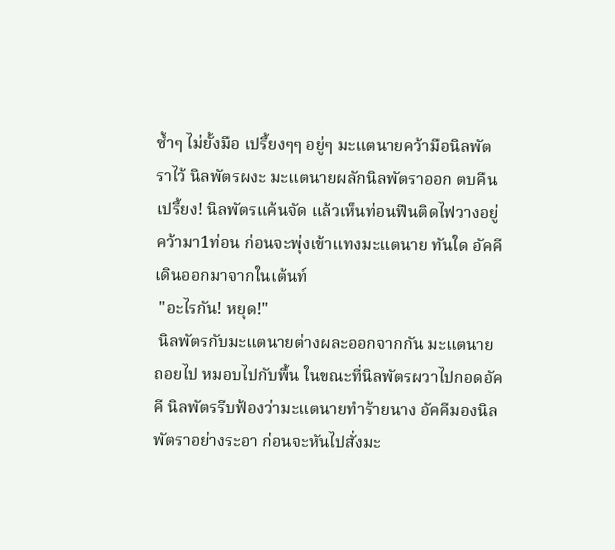ซ้ำๆ ไม่ยั้งมือ เปรี้ยงๆๆ อยู่ๆ มะแตนายคว้ามือนิลพัตราไว้ นิลพัตรผงะ มะแตนายผลักนิลพัตราออก ตบคืนเปรี้ยง! นิลพัตรแค้นจัด แล้วเห็นท่อนฟืนติดไฟวางอยู่ คว้ามา1ท่อน ก่อนจะพุ่งเข้าแทงมะแตนาย ทันใด อัคคีเดินออกมาจากในเต้นท์
 "อะไรกัน! หยุด!"
 นิลพัตรกับมะแตนายต่างผละออกจากกัน มะแตนายถอยไป หมอบไปกับพื้น ในขณะที่นิลพัตรผวาไปกอดอัคคี นิลพัตรรีบฟ้องว่ามะแตนายทำร้ายนาง อัคคีมองนิลพัตราอย่างระอา ก่อนจะหันไปสั่งมะ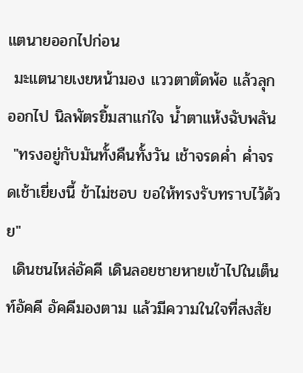แตนายออกไปก่อน
 มะแตนายเงยหน้ามอง แววตาตัดพ้อ แล้วลุกออกไป นิลพัตรยิ้มสาแก่ใจ น้ำตาแห้งฉับพลัน
 "ทรงอยู่กับมันทั้งคืนทั้งวัน เช้าจรดค่ำ ค่ำจรดเช้าเยี่ยงนี้ ข้าไม่ชอบ ขอให้ทรงรับทราบไว้ด้วย"
 เดินชนไหล่อัคคี เดินลอยชายหายเข้าไปในเต็นท์อัคคี อัคคีมองตาม แล้วมีความในใจที่สงสัย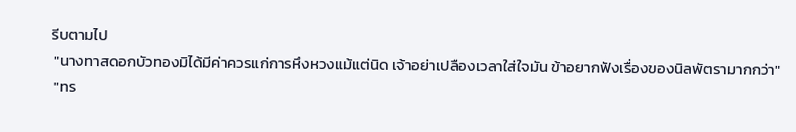รีบตามไป
 "นางทาสดอกบัวทองมิได้มีค่าควรแก่การหึงหวงแม้แต่นิด เจ้าอย่าเปลืองเวลาใส่ใจมัน ข้าอยากฟังเรื่องของนิลพัตรามากกว่า"
 "ทร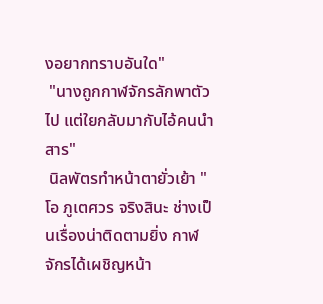งอยากทราบอันใด"
 "นางถูกกาฬจักรลักพาตัวไป แต่ใยกลับมากับไอ้คนนำสาร"
 นิลพัตรทำหน้าตายั่วเย้า "โอ ภูเตศวร จริงสินะ ช่างเป็นเรื่องน่าติดตามยิ่ง กาฬจักรได้เผชิญหน้า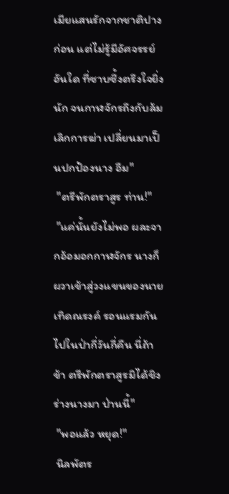เมียแสนรักจากชาติปางก่อน แต่ไม่รู้มีอัศจรรย์อันใด ที่ซาบซึ้งตรึงใจยิ่งนัก จนกาฬจักรถึงกับล้มเลิกการฆ่า เปลี่ยนมาเป็นปกป้องนาง อืม"
 "ตรีพักตราสูร ท่าน!"
 "แค่นั้นยังไม่พอ ผละจากอ้อมอกกาฬจักร นางก็ผวาเข้าสู่วงแขนของนายเทิดณรงค์ รอนแรมกันไปในป่ากี่วันกี่คืน นี่ถ้าข้า ตรีพักตราสูรมิได้ชิงร่างนางมา ป่านนี้"
 "พอแล้ว หยุด!"
 นิลพัตร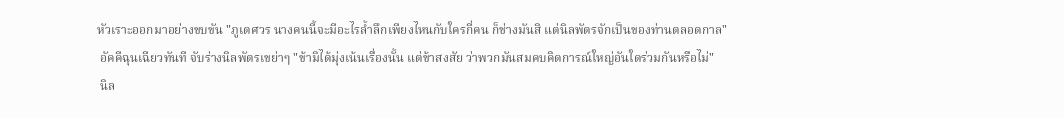หัวเราะออกมาอย่างขบขัน "ภูเตศวร นางคนนี้จะมีอะไรล้ำลึกเพียงไหนกับใครกี่คน ก็ช่างมันสิ แต่นิลพัตรจักเป็นของท่านตลอดกาล"
 อัคคีฉุนเฉียวทันที จับร่างนิลพัตรเขย่าๆ "ข้ามิได้มุ่งเน้นเรื่องนั้น แต่ข้าสงสัย ว่าพวกมันสมคบคิดการณ์ใหญ่อันใดร่วมกันหรือไม่"
 นิล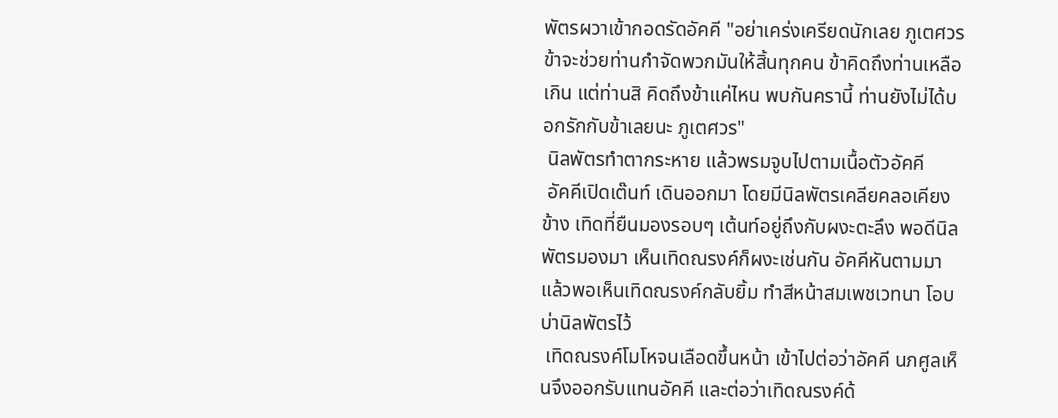พัตรผวาเข้ากอดรัดอัคคี "อย่าเคร่งเครียดนักเลย ภูเตศวร ข้าจะช่วยท่านกำจัดพวกมันให้สิ้นทุกคน ข้าคิดถึงท่านเหลือเกิน แต่ท่านสิ คิดถึงข้าแค่ไหน พบกันครานี้ ท่านยังไม่ได้บอกรักกับข้าเลยนะ ภูเตศวร"
 นิลพัตรทำตากระหาย แล้วพรมจูบไปตามเนื้อตัวอัคคี
 อัคคีเปิดเต๊นท์ เดินออกมา โดยมีนิลพัตรเคลียคลอเคียงข้าง เทิดที่ยืนมองรอบๆ เต้นท์อยู่ถึงกับผงะตะลึง พอดีนิลพัตรมองมา เห็นเทิดณรงค์ก็ผงะเช่นกัน อัคคีหันตามมา แล้วพอเห็นเทิดณรงค์กลับยิ้ม ทำสีหน้าสมเพชเวทนา โอบบ่านิลพัตรไว้
 เทิดณรงค์โมโหจนเลือดขึ้นหน้า เข้าไปต่อว่าอัคคี นภศูลเห็นจึงออกรับแทนอัคคี และต่อว่าเทิดณรงค์ด้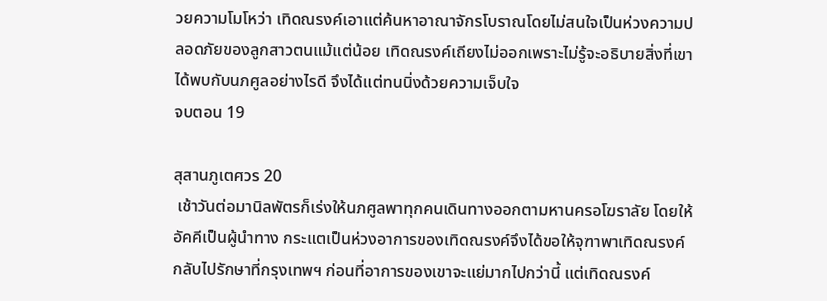วยความโมโหว่า เทิดณรงค์เอาแต่ค้นหาอาณาจักรโบราณโดยไม่สนใจเป็นห่วงความปลอดภัยของลูกสาวตนแม้แต่น้อย เทิดณรงค์เถียงไม่ออกเพราะไม่รู้จะอธิบายสิ่งที่เขาได้พบกับนภศูลอย่างไรดี จึงได้แต่ทนนิ่งด้วยความเจ็บใจ
จบตอน 19

สุสานภูเตศวร 20
 เช้าวันต่อมานิลพัตรก็เร่งให้นภศูลพาทุกคนเดินทางออกตามหานครอโฆราลัย โดยให้อัคคีเป็นผู้นำทาง กระแตเป็นห่วงอาการของเทิดณรงค์จึงได้ขอให้จุฑาพาเทิดณรงค์กลับไปรักษาที่กรุงเทพฯ ก่อนที่อาการของเขาจะแย่มากไปกว่านี้ แต่เทิดณรงค์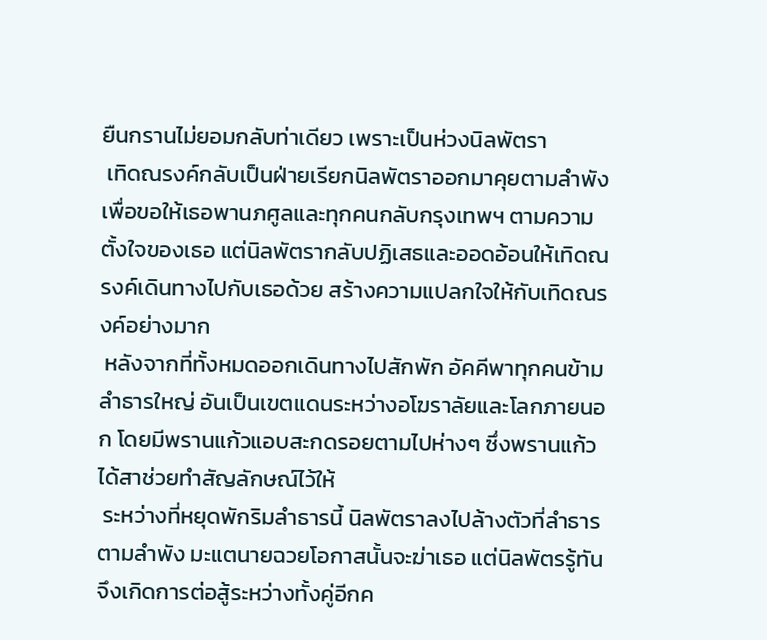ยืนกรานไม่ยอมกลับท่าเดียว เพราะเป็นห่วงนิลพัตรา
 เทิดณรงค์กลับเป็นฝ่ายเรียกนิลพัตราออกมาคุยตามลำพัง เพื่อขอให้เธอพานภศูลและทุกคนกลับกรุงเทพฯ ตามความตั้งใจของเธอ แต่นิลพัตรากลับปฏิเสธและออดอ้อนให้เทิดณรงค์เดินทางไปกับเธอด้วย สร้างความแปลกใจให้กับเทิดณรงค์อย่างมาก
 หลังจากที่ทั้งหมดออกเดินทางไปสักพัก อัคคีพาทุกคนข้ามลำธารใหญ่ อันเป็นเขตแดนระหว่างอโฆราลัยและโลกภายนอก โดยมีพรานแก้วแอบสะกดรอยตามไปห่างๆ ซึ่งพรานแก้วได้สาช่วยทำสัญลักษณ์ไว้ให้
 ระหว่างที่หยุดพักริมลำธารนี้ นิลพัตราลงไปล้างตัวที่ลำธารตามลำพัง มะแตนายฉวยโอกาสนั้นจะฆ่าเธอ แต่นิลพัตรรู้ทัน จึงเกิดการต่อสู้ระหว่างทั้งคู่อีกค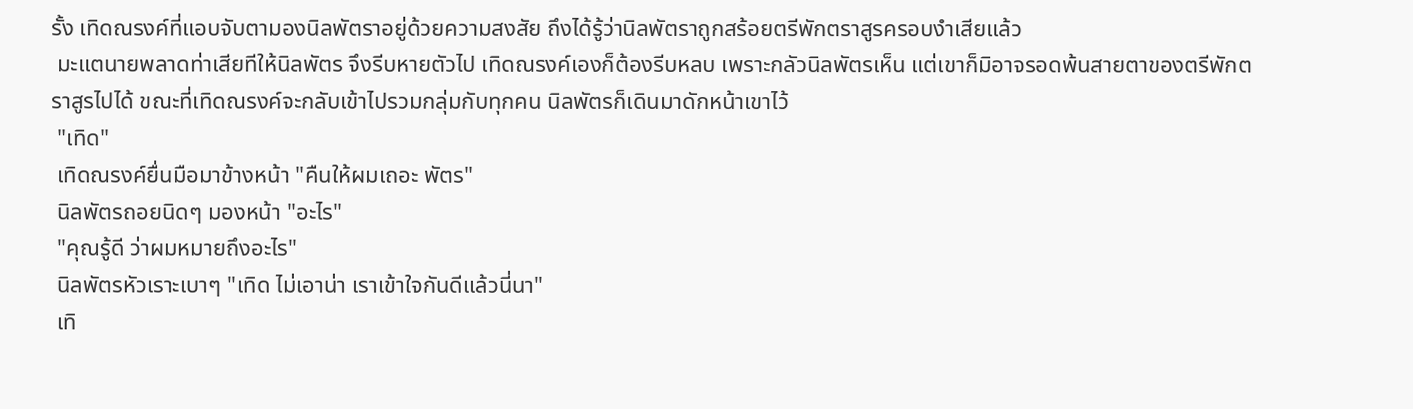รั้ง เทิดณรงค์ที่แอบจับตามองนิลพัตราอยู่ด้วยความสงสัย ถึงได้รู้ว่านิลพัตราถูกสร้อยตรีพักตราสูรครอบงำเสียแล้ว
 มะแตนายพลาดท่าเสียทีให้นิลพัตร จึงรีบหายตัวไป เทิดณรงค์เองก็ต้องรีบหลบ เพราะกลัวนิลพัตรเห็น แต่เขาก็มิอาจรอดพ้นสายตาของตรีพักตราสูรไปได้ ขณะที่เทิดณรงค์จะกลับเข้าไปรวมกลุ่มกับทุกคน นิลพัตรก็เดินมาดักหน้าเขาไว้
 "เทิด"
 เทิดณรงค์ยื่นมือมาข้างหน้า "คืนให้ผมเถอะ พัตร"
 นิลพัตรถอยนิดๆ มองหน้า "อะไร"
 "คุณรู้ดี ว่าผมหมายถึงอะไร"
 นิลพัตรหัวเราะเบาๆ "เทิด ไม่เอาน่า เราเข้าใจกันดีแล้วนี่นา"
 เทิ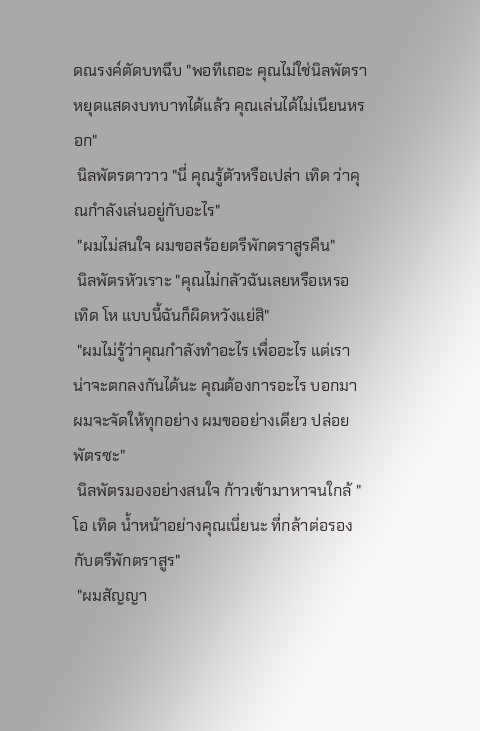ดณรงค์ตัดบทฉึบ "พอทีเถอะ คุณไม่ใช่นิลพัตรา หยุดแสดงบทบาทได้แล้ว คุณเล่นได้ไม่เนียนหรอก"
 นิลพัตรตาวาว "นี่ คุณรู้ตัวหรือเปล่า เทิด ว่าคุณกำลังเล่นอยู่กับอะไร"
 "ผมไม่สนใจ ผมขอสร้อยตรีพักตราสูรคืน"
 นิลพัตรหัวเราะ "คุณไม่กลัวฉันเลยหรือเหรอ เทิด โห แบบนี้ฉันก็ผิดหวังแย่สิ"
 "ผมไม่รู้ว่าคุณกำลังทำอะไร เพื่ออะไร แต่เราน่าจะตกลงกันได้นะ คุณต้องการอะไร บอกมา ผมจะจัดให้ทุกอย่าง ผมขออย่างเดียว ปล่อยพัตรซะ"
 นิลพัตรมองอย่างสนใจ ก้าวเข้ามาหาจนใกล้ "โอ เทิด น้ำหน้าอย่างคุณเนี่ยนะ ที่กล้าต่อรองกับตรีพักตราสูร"
 "ผมสัญญา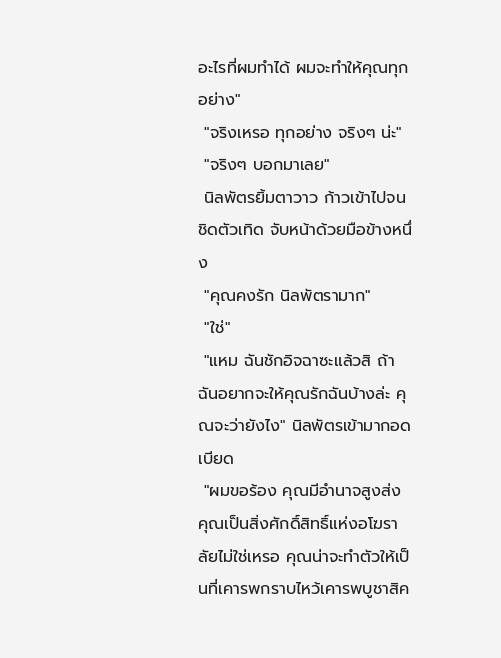อะไรที่ผมทำได้ ผมจะทำให้คุณทุกอย่าง"
 "จริงเหรอ ทุกอย่าง จริงๆ น่ะ"
 "จริงๆ บอกมาเลย"
 นิลพัตรยิ้มตาวาว ก้าวเข้าไปจนชิดตัวเทิด จับหน้าด้วยมือข้างหนึ่ง
 "คุณคงรัก นิลพัตรามาก"
 "ใช่"
 "แหม ฉันชักอิจฉาซะแล้วสิ ถ้าฉันอยากจะให้คุณรักฉันบ้างล่ะ คุณจะว่ายังไง" นิลพัตรเข้ามากอดเบียด
 "ผมขอร้อง คุณมีอำนาจสูงส่ง คุณเป็นสิ่งศักดิ์สิทธิ์แห่งอโฆราลัยไม่ใช่เหรอ คุณน่าจะทำตัวให้เป็นที่เคารพกราบไหว้เคารพบูชาสิค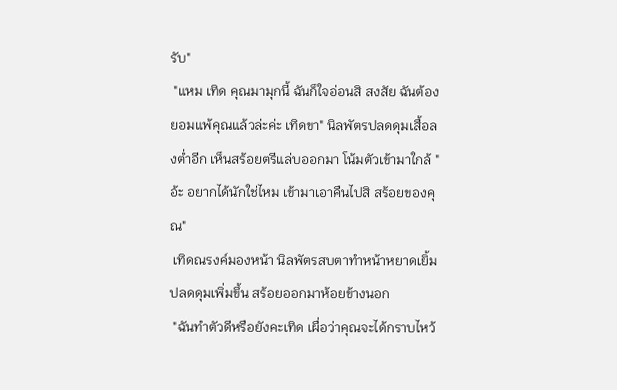รับ"
 "แหม เทิด คุณมามุกนี้ ฉันก็ใจอ่อนสิ สงสัย ฉันต้องยอมแพ้คุณแล้วล่ะค่ะ เทิดขา" นิลพัตรปลดดุมเสื้อลงต่ำอีก เห็นสร้อยตรีแล่บออกมา โน้มตัวเข้ามาใกล้ "อ้ะ อยากได้นักใช่ไหม เข้ามาเอาคืนไปสิ สร้อยของคุณ"
 เทิดณรงค์มองหน้า นิลพัตรสบตาทำหน้าหยาดเยิ้ม ปลดดุมเพิ่มขึ้น สร้อยออกมาห้อยข้างนอก
 "ฉันทำตัวดีหรือยังคะเทิด เผื่อว่าคุณจะได้กราบไหว้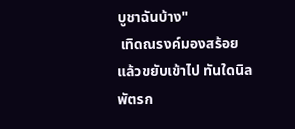บูชาฉันบ้าง"
 เทิดณรงค์มองสร้อย แล้วขยับเข้าไป ทันใดนิลพัตรก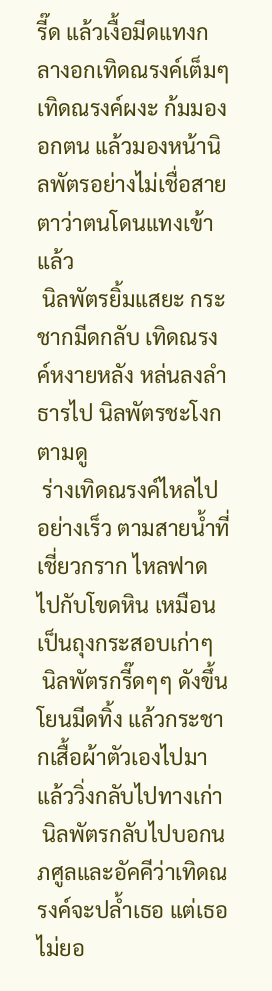รี๊ด แล้วเงื้อมีดแทงกลางอกเทิดณรงค์เต็มๆ เทิดณรงค์ผงะ ก้มมองอกตน แล้วมองหน้านิลพัตรอย่างไม่เชื่อสายตาว่าตนโดนแทงเข้าแล้ว
 นิลพัตรยิ้มแสยะ กระชากมีดกลับ เทิดณรงค์หงายหลัง หล่นลงลำธารไป นิลพัตรชะโงกตามดู
 ร่างเทิดณรงค์ไหลไปอย่างเร็ว ตามสายน้ำที่เชี่ยวกราก ไหลฟาดไปกับโขดหิน เหมือนเป็นถุงกระสอบเก่าๆ
 นิลพัตรกรี๊ดๆๆ ดังขึ้น โยนมีดทิ้ง แล้วกระชากเสื้อผ้าตัวเองไปมา แล้ววิ่งกลับไปทางเก่า
 นิลพัตรกลับไปบอกนภศูลและอัคคีว่าเทิดณรงค์จะปล้ำเธอ แต่เธอไม่ยอ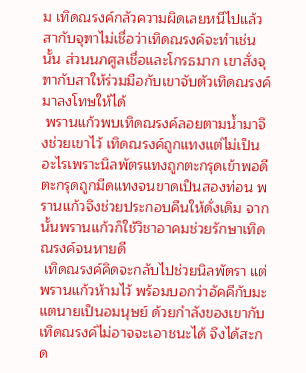ม เทิดณรงค์กลัวความผิดเลยหนีไปแล้ว สากับจุฑาไม่เชื่อว่าเทิดณรงค์จะทำเช่นนั้น ส่วนนภศูลเชื่อและโกรธมาก เขาสั่งจุฑากับสาให้ร่วมมือกับเขาจับตัวเทิดณรงค์มาลงโทษให้ได้
 พรานแก้วพบเทิดณรงค์ลอยตามน้ำมาจึงช่วยเขาไว้ เทิดณรงค์ถูกแทงแต่ไม่เป็นอะไรเพราะนิลพัตรแทงถูกตะกรุดเข้าพอดี ตะกรุดถูกมีดแทงจนขาดเป็นสองท่อน พรานแก้วจึงช่วยประกอบคืนให้ดั่งเดิม จากนั้นพรานแก้วก็ใช้วิชาอาคมช่วยรักษาเทิดณรงค์จนหายดี
 เทิดณรงค์คิดจะกลับไปช่วยนิลพัตรา แต่พรานแก้วห้ามไว้ พร้อมบอกว่าอัคคีกับมะแตนายเป็นอมนุษย์ ด้วยกำลังของเขากับเทิดณรงค์ไม่อาจจะเอาชนะได้ จึงได้สะกด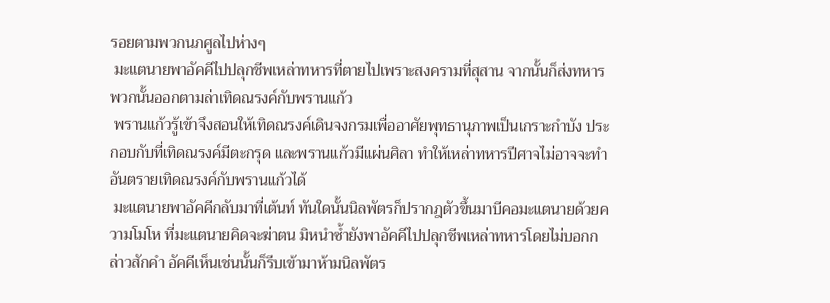รอยตามพวกนภศูลไปห่างๆ
 มะแตนายพาอัคคีไปปลุกชีพเหล่าทหารที่ตายไปเพราะสงครามที่สุสาน จากนั้นก็ส่งทหารพวกนั้นออกตามล่าเทิดณรงค์กับพรานแก้ว
 พรานแก้วรู้เข้าจึงสอนให้เทิดณรงค์เดินจงกรมเพื่ออาศัยพุทธานุภาพเป็นเกราะกำบัง ประกอบกับที่เทิดณรงค์มีตะกรุด และพรานแก้วมีแผ่นศิลา ทำให้เหล่าทหารปีศาจไม่อาจจะทำอันตรายเทิดณรงค์กับพรานแก้วได้
 มะแตนายพาอัคคีกลับมาที่เต้นท์ ทันใดนั้นนิลพัตรก็ปรากฎตัวขึ้นมาบีคอมะแตนายด้วยความโมโห ที่มะแตนายคิดจะฆ่าตน มิหนำซ้ำยังพาอัคคีไปปลุกชีพเหล่าทหารโดยไม่บอกกล่าวสักคำ อัคคีเห็นเช่นนั้นก็รีบเข้ามาห้ามนิลพัตร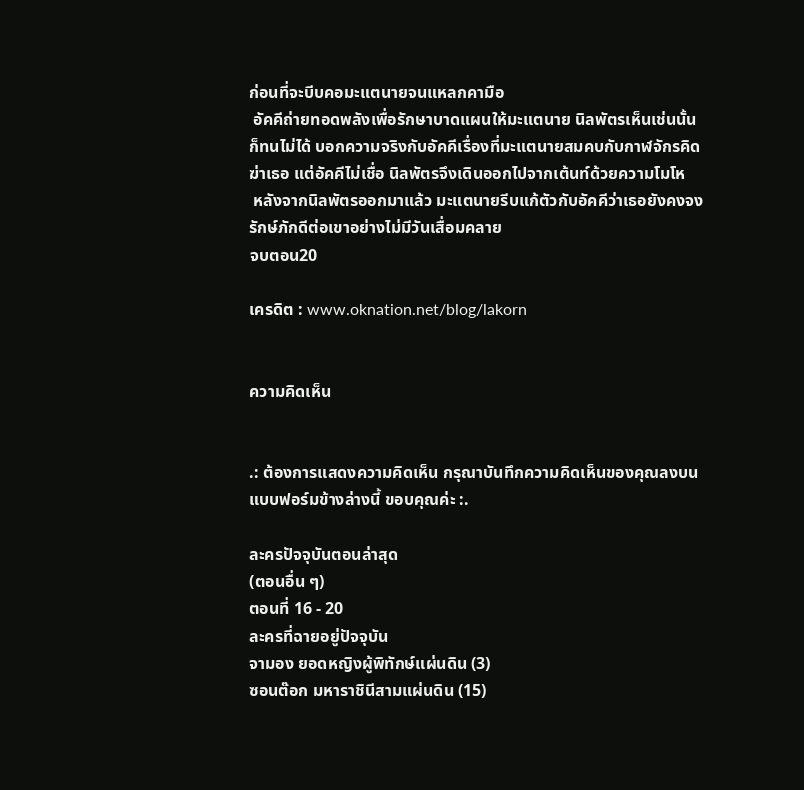ก่อนที่จะบีบคอมะแตนายจนแหลกคามือ
 อัคคีถ่ายทอดพลังเพื่อรักษาบาดแผนให้มะแตนาย นิลพัตรเห็นเช่นนั้นก็ทนไม่ได้ บอกความจริงกับอัคคีเรื่องที่มะแตนายสมคบกับกาฬจักรคิดฆ่าเธอ แต่อัคคีไม่เชื่อ นิลพัตรจึงเดินออกไปจากเต้นท์ด้วยความโมโห
 หลังจากนิลพัตรออกมาแล้ว มะแตนายรีบแก้ตัวกับอัคคีว่าเธอยังคงจงรักษ์ภักดีต่อเขาอย่างไม่มีวันเสื่อมคลาย
จบตอน20

เครดิต : www.oknation.net/blog/lakorn


ความคิดเห็น


.: ต้องการแสดงความคิดเห็น กรุณาบันทึกความคิดเห็นของคุณลงบนแบบฟอร์มข้างล่างนี้ ขอบคุณค่ะ :.

ละครปัจจุบันตอนล่าสุด
(ตอนอื่น ๆ)
ตอนที่ 16 - 20
ละครที่ฉายอยู่ปัจจุบัน
จามอง ยอดหญิงผู้พิทักษ์แผ่นดิน (3)
ซอนต๊อก มหาราชินีสามแผ่นดิน (15)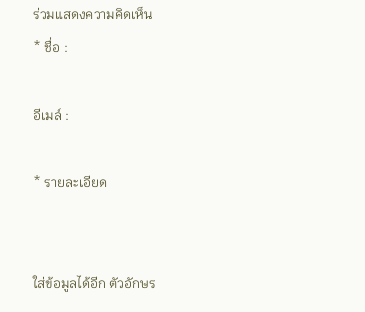ร่วมแสดงความคิดเห็น
* ชื่อ :

อีเมล์ :

* รายละเอียด


ใส่ข้อมูลได้อีก ตัวอักษร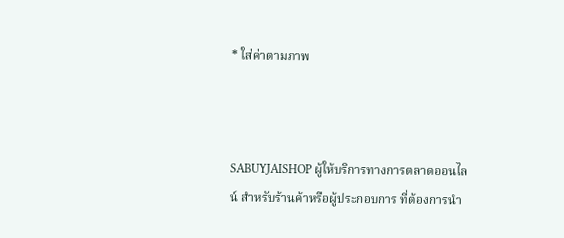* ใส่ค่าตามภาพ



SABUYJAISHOP ผู้ให้บริการทางการตลาดออนไลน์ สำหรับร้านค้าหรือผู้ประกอบการ ที่ต้องการนำ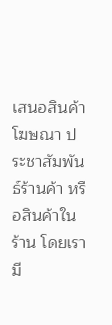เสนอสินค้า โฆษณา ประชาสัมพันธ์ร้านค้า หรือสินค้าในร้าน โดยเรามี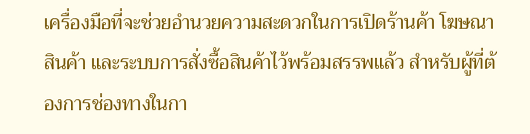เครื่องมือที่จะช่วยอำนวยความสะดวกในการเปิดร้านค้า โฆษณาสินค้า และระบบการสั่งซื้อสินค้าไว้พร้อมสรรพแล้ว สำหรับผู้ที่ต้องการช่องทางในกา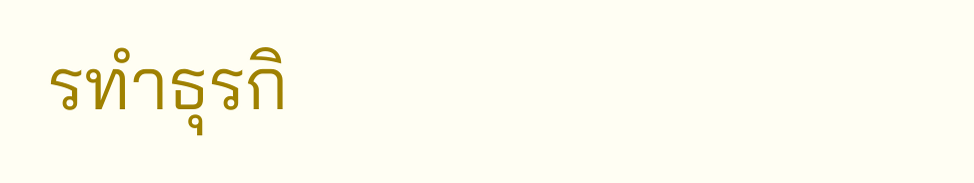รทำธุรกิ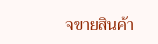จขายสินค้า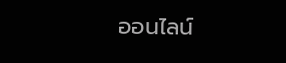ออนไลน์